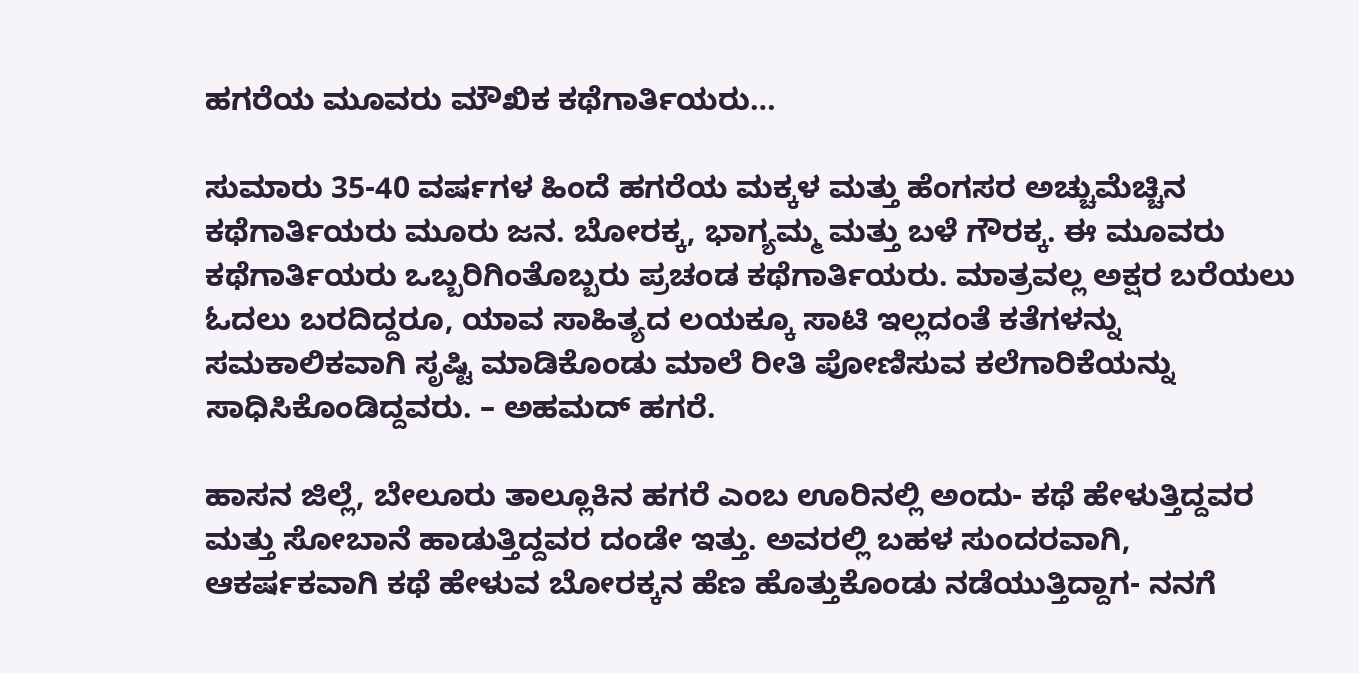ಹಗರೆಯ ಮೂವರು ಮೌಖಿಕ ಕಥೆಗಾರ್ತಿಯರು…

ಸುಮಾರು 35-40 ವರ್ಷಗಳ ಹಿಂದೆ ಹಗರೆಯ ಮಕ್ಕಳ ಮತ್ತು ಹೆಂಗಸರ ಅಚ್ಚುಮೆಚ್ಚಿನ ಕಥೆಗಾರ್ತಿಯರು ಮೂರು ಜನ. ಬೋರಕ್ಕ, ಭಾಗ್ಯಮ್ಮ ಮತ್ತು ಬಳೆ ಗೌರಕ್ಕ. ಈ ಮೂವರು ಕಥೆಗಾರ್ತಿಯರು ಒಬ್ಬರಿಗಿಂತೊಬ್ಬರು ಪ್ರಚಂಡ ಕಥೆಗಾರ್ತಿಯರು. ಮಾತ್ರವಲ್ಲ ಅಕ್ಷರ ಬರೆಯಲು ಓದಲು ಬರದಿದ್ದರೂ, ಯಾವ ಸಾಹಿತ್ಯದ ಲಯಕ್ಕೂ ಸಾಟಿ ಇಲ್ಲದಂತೆ ಕತೆಗಳನ್ನು ಸಮಕಾಲಿಕವಾಗಿ ಸೃಷ್ಟಿ ಮಾಡಿಕೊಂಡು ಮಾಲೆ ರೀತಿ ಪೋಣಿಸುವ ಕಲೆಗಾರಿಕೆಯನ್ನು ಸಾಧಿಸಿಕೊಂಡಿದ್ದವರು. – ಅಹಮದ್ ಹಗರೆ.

ಹಾಸನ ಜಿಲ್ಲೆ, ಬೇಲೂರು ತಾಲ್ಲೂಕಿನ ಹಗರೆ ಎಂಬ ಊರಿನಲ್ಲಿ ಅಂದು- ಕಥೆ ಹೇಳುತ್ತಿದ್ದವರ ಮತ್ತು ಸೋಬಾನೆ ಹಾಡುತ್ತಿದ್ದವರ ದಂಡೇ ಇತ್ತು. ಅವರಲ್ಲಿ ಬಹಳ ಸುಂದರವಾಗಿ, ಆಕರ್ಷಕವಾಗಿ ಕಥೆ ಹೇಳುವ ಬೋರಕ್ಕನ ಹೆಣ ಹೊತ್ತುಕೊಂಡು ನಡೆಯುತ್ತಿದ್ದಾಗ- ನನಗೆ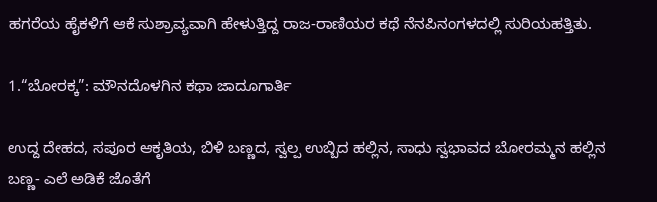ಹಗರೆಯ ಹೈಕಳಿಗೆ ಆಕೆ ಸುಶ್ರಾವ್ಯವಾಗಿ ಹೇಳುತ್ತಿದ್ದ ರಾಜ-ರಾಣಿಯರ ಕಥೆ ನೆನಪಿನಂಗಳದಲ್ಲಿ ಸುರಿಯಹತ್ತಿತು.

1.“ಬೋರಕ್ಕ”: ಮೌನದೊಳಗಿನ ಕಥಾ ಜಾದೂಗಾರ್ತಿ

ಉದ್ದ ದೇಹದ, ಸಪೂರ ಆಕೃತಿಯ, ಬಿಳಿ ಬಣ್ಣದ, ಸ್ವಲ್ಪ ಉಬ್ಬಿದ ಹಲ್ಲಿನ, ಸಾಧು ಸ್ವಭಾವದ ಬೋರಮ್ಮನ ಹಲ್ಲಿನ ಬಣ್ಣ- ಎಲೆ ಅಡಿಕೆ ಜೊತೆಗೆ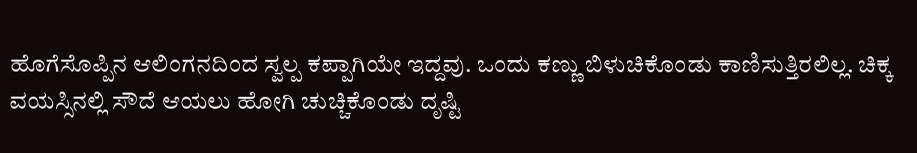ಹೊಗೆಸೊಪ್ಪಿನ ಆಲಿಂಗನದಿಂದ ಸ್ವಲ್ಪ ಕಪ್ಪಾಗಿಯೇ ಇದ್ದವು. ಒಂದು ಕಣ್ಣು ಬಿಳುಚಿಕೊಂಡು ಕಾಣಿಸುತ್ತಿರಲಿಲ್ಲ. ಚಿಕ್ಕ ವಯಸ್ಸಿನಲ್ಲಿ ಸೌದೆ ಆಯಲು ಹೋಗಿ ಚುಚ್ಚಿಕೊಂಡು ದೃಷ್ಟಿ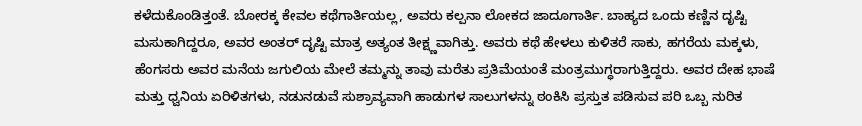ಕಳೆದುಕೊಂಡಿತ್ತಂತೆ. ಬೋರಕ್ಕ ಕೇವಲ ಕಥೆಗಾರ್ತಿಯಲ್ಲ, ಅವರು ಕಲ್ಪನಾ ಲೋಕದ ಜಾದೂಗಾರ್ತಿ. ಬಾಹ್ಯದ ಒಂದು ಕಣ್ಣಿನ ದೃಷ್ಟಿ ಮಸುಕಾಗಿದ್ದರೂ, ಅವರ ಅಂತರ್ ದೃಷ್ಟಿ ಮಾತ್ರ ಅತ್ಯಂತ ತೀಕ್ಷ್ಣವಾಗಿತ್ತು. ಅವರು ಕಥೆ ಹೇಳಲು ಕುಳಿತರೆ ಸಾಕು, ಹಗರೆಯ ಮಕ್ಕಳು, ಹೆಂಗಸರು ಅವರ ಮನೆಯ ಜಗುಲಿಯ ಮೇಲೆ ತಮ್ಮನ್ನು ತಾವು ಮರೆತು ಪ್ರತಿಮೆಯಂತೆ ಮಂತ್ರಮುಗ್ಧರಾಗುತ್ತಿದ್ದರು. ಅವರ ದೇಹ ಭಾಷೆ ಮತ್ತು ಧ್ವನಿಯ ಏರಿಳಿತಗಳು, ನಡುನಡುವೆ ಸುಶ್ರಾವ್ಯವಾಗಿ ಹಾಡುಗಳ ಸಾಲುಗಳನ್ನು ಠಂಕಿಸಿ ಪ್ರಸ್ತುತ ಪಡಿಸುವ ಪರಿ ಒಬ್ಬ ನುರಿತ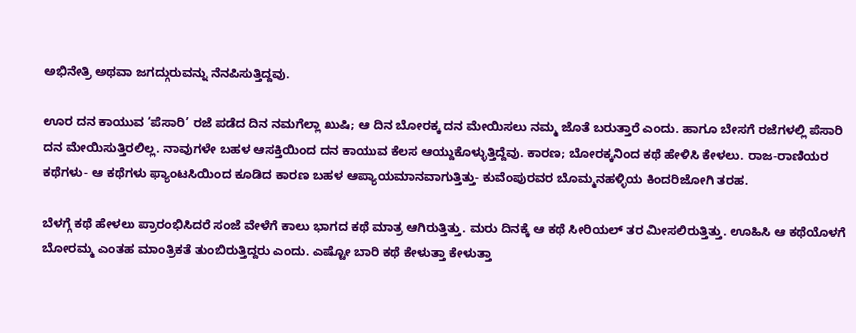ಅಭಿನೇತ್ರಿ ಅಥವಾ ಜಗದ್ಗುರುವನ್ನು ನೆನಪಿಸುತ್ತಿದ್ದವು.

ಊರ ದನ ಕಾಯುವ ‘ಪೆಸಾರಿ’ ರಜೆ ಪಡೆದ ದಿನ ನಮಗೆಲ್ಲಾ ಖುಷಿ; ಆ ದಿನ ಬೋರಕ್ಕ ದನ ಮೇಯಿಸಲು ನಮ್ಮ ಜೊತೆ ಬರುತ್ತಾರೆ ಎಂದು. ಹಾಗೂ ಬೇಸಗೆ ರಜೆಗಳಲ್ಲಿ ಪೆಸಾರಿ ದನ ಮೇಯಿಸುತ್ತಿರಲಿಲ್ಲ. ನಾವುಗಳೇ ಬಹಳ ಆಸಕ್ತಿಯಿಂದ ದನ ಕಾಯುವ ಕೆಲಸ ಆಯ್ದುಕೊಳ್ಳುತ್ತಿದ್ದೆವು. ಕಾರಣ; ಬೋರಕ್ಕನಿಂದ ಕಥೆ ಹೇಳಿಸಿ ಕೇಳಲು. ರಾಜ-ರಾಣಿಯರ ಕಥೆಗಳು- ಆ ಕಥೆಗಳು ಫ್ಯಾಂಟಸಿಯಿಂದ ಕೂಡಿದ ಕಾರಣ ಬಹಳ ಆಪ್ಯಾಯಮಾನವಾಗುತ್ತಿತ್ತು- ಕುವೆಂಪುರವರ ಬೊಮ್ಮನಹಳ್ಳಿಯ ಕಿಂದರಿಜೋಗಿ ತರಹ.

ಬೆಳಗ್ಗೆ ಕಥೆ ಹೇಳಲು ಪ್ರಾರಂಭಿಸಿದರೆ ಸಂಜೆ ವೇಳೆಗೆ ಕಾಲು ಭಾಗದ ಕಥೆ ಮಾತ್ರ ಆಗಿರುತ್ತಿತ್ತು. ಮರು ದಿನಕ್ಕೆ ಆ ಕಥೆ ಸೀರಿಯಲ್ ತರ ಮೀಸಲಿರುತ್ತಿತ್ತು. ಊಹಿಸಿ ಆ ಕಥೆಯೊಳಗೆ ಬೋರಮ್ಮ ಎಂತಹ ಮಾಂತ್ರಿಕತೆ ತುಂಬಿರುತ್ತಿದ್ದರು ಎಂದು. ಎಷ್ಟೋ ಬಾರಿ ಕಥೆ ಕೇಳುತ್ತಾ ಕೇಳುತ್ತಾ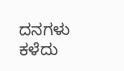ದನಗಳು ಕಳೆದು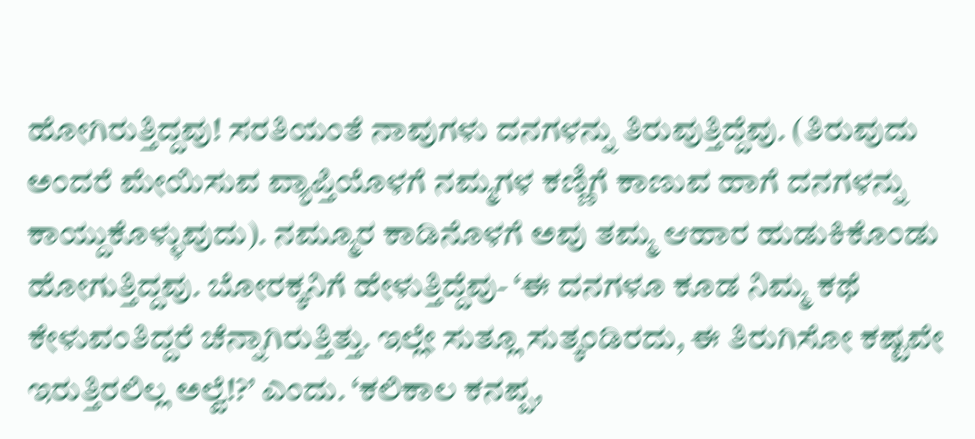ಹೋಗಿರುತ್ತಿದ್ದವು! ಸರತಿಯಂತೆ ನಾವುಗಳು ದನಗಳನ್ನು ತಿರುವುತ್ತಿದ್ದೆವು. (ತಿರುವುದು ಅಂದರೆ ಮೇಯಿಸುವ ವ್ಯಾಪ್ತಿಯೊಳಗೆ ನಮ್ಮಗಳ ಕಣ್ಣಿಗೆ ಕಾಣುವ ಹಾಗೆ ದನಗಳನ್ನು ಕಾಯ್ದುಕೊಳ್ಳುವುದು). ನಮ್ಮೂರ ಕಾಡಿನೊಳಗೆ ಅವು ತಮ್ಮ ಆಹಾರ ಹುಡುಕಿಕೊಂಡು ಹೋಗುತ್ತಿದ್ದವು. ಬೋರಕ್ಕನಿಗೆ ಹೇಳುತ್ತಿದ್ದೆವು- ‘ಈ ದನಗಳೂ ಕೂಡ ನಿಮ್ಮ ಕಥೆ ಕೇಳುವಂತಿದ್ದರೆ ಚೆನ್ನಾಗಿರುತ್ತಿತ್ತು. ಇಲ್ಲೇ ಸುತ್ಲೂ ಸುತ್ಕಂಡಿರದು, ಈ ತಿರುಗಿಸೋ ಕಷ್ಟವೇ ಇರುತ್ತಿರಲಿಲ್ಲ ಅಲ್ವೆ!?’ ಎಂದು. ‘ಕಲಿಕಾಲ ಕನಪ್ಪ,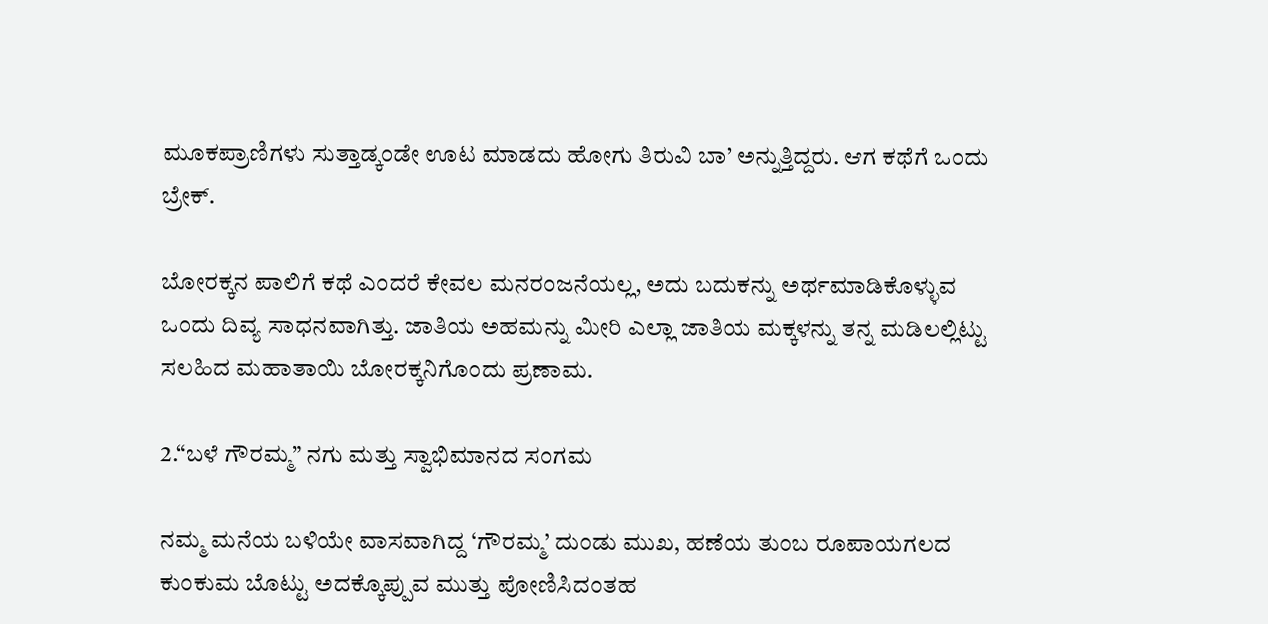ಮೂಕಪ್ರಾಣಿಗಳು ಸುತ್ತಾಡ್ಕಂಡೇ ಊಟ ಮಾಡದು ಹೋಗು ತಿರುವಿ ಬಾ’ ಅನ್ನುತ್ತಿದ್ದರು. ಆಗ ಕಥೆಗೆ ಒಂದು ಬ್ರೇಕ್.

ಬೋರಕ್ಕನ ಪಾಲಿಗೆ ಕಥೆ ಎಂದರೆ ಕೇವಲ ಮನರಂಜನೆಯಲ್ಲ, ಅದು ಬದುಕನ್ನು ಅರ್ಥಮಾಡಿಕೊಳ್ಳುವ ಒಂದು ದಿವ್ಯ ಸಾಧನವಾಗಿತ್ತು. ಜಾತಿಯ ಅಹಮನ್ನು ಮೀರಿ ಎಲ್ಲಾ ಜಾತಿಯ ಮಕ್ಕಳನ್ನು ತನ್ನ ಮಡಿಲಲ್ಲಿಟ್ಟು ಸಲಹಿದ ಮಹಾತಾಯಿ ಬೋರಕ್ಕನಿಗೊಂದು ಪ್ರಣಾಮ.

2.“ಬಳೆ ಗೌರಮ್ಮ” ನಗು ಮತ್ತು ಸ್ವಾಭಿಮಾನದ ಸಂಗಮ

ನಮ್ಮ ಮನೆಯ ಬಳಿಯೇ ವಾಸವಾಗಿದ್ದ ‘ಗೌರಮ್ಮ’ ದುಂಡು ಮುಖ, ಹಣೆಯ ತುಂಬ ರೂಪಾಯಗಲದ ಕುಂಕುಮ ಬೊಟ್ಟು ಅದಕ್ಕೊಪ್ಪುವ ಮುತ್ತು ಪೋಣಿಸಿದಂತಹ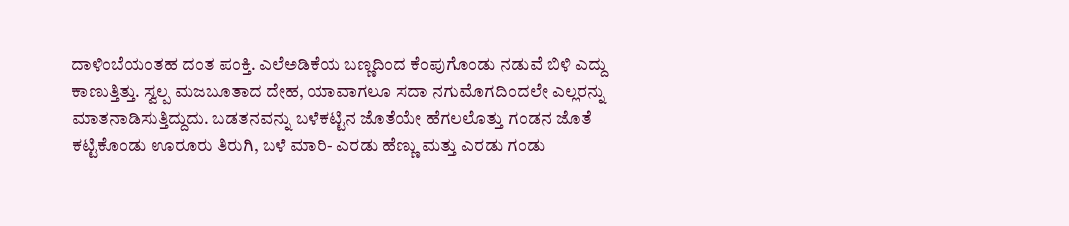ದಾಳಿಂಬೆಯಂತಹ ದಂತ ಪಂಕ್ತಿ. ಎಲೆಅಡಿಕೆಯ ಬಣ್ಣದಿಂದ ಕೆಂಪುಗೊಂಡು ನಡುವೆ ಬಿಳಿ ಎದ್ದು ಕಾಣುತ್ತಿತ್ತು. ಸ್ವಲ್ಪ ಮಜಬೂತಾದ ದೇಹ, ಯಾವಾಗಲೂ ಸದಾ ನಗುಮೊಗದಿಂದಲೇ ಎಲ್ಲರನ್ನು ಮಾತನಾಡಿಸುತ್ತಿದ್ದುದು. ಬಡತನವನ್ನು ಬಳೆಕಟ್ಟಿನ ಜೊತೆಯೇ ಹೆಗಲಲೊತ್ತು ಗಂಡನ ಜೊತೆ ಕಟ್ಟಿಕೊಂಡು ಊರೂರು ತಿರುಗಿ, ಬಳೆ ಮಾರಿ- ಎರಡು ಹೆಣ್ಣು ಮತ್ತು ಎರಡು ಗಂಡು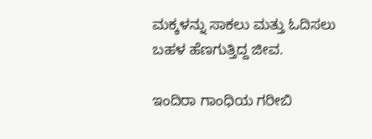ಮಕ್ಕಳನ್ನು ಸಾಕಲು ಮತ್ತು ಓದಿಸಲು ಬಹಳ ಹೆಣಗುತ್ತಿದ್ದ ಜೀವ.

ಇಂದಿರಾ ಗಾಂಧಿಯ ಗರೀಬಿ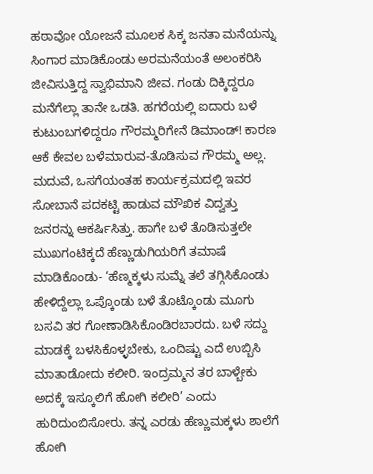ಹಠಾವೋ ಯೋಜನೆ ಮೂಲಕ ಸಿಕ್ಕ ಜನತಾ ಮನೆಯನ್ನು ಸಿಂಗಾರ ಮಾಡಿಕೊಂಡು ಅರಮನೆಯಂತೆ ಅಲಂಕರಿಸಿ ಜೀವಿಸುತ್ತಿದ್ದ ಸ್ವಾಭಿಮಾನಿ ಜೀವ. ಗಂಡು ದಿಕ್ಕಿದ್ದರೂ ಮನೆಗೆಲ್ಲಾ ತಾನೇ ಒಡತಿ. ಹಗರೆಯಲ್ಲಿ ಐದಾರು ಬಳೆ ಕುಟುಂಬಗಳಿದ್ದರೂ ಗೌರಮ್ಮರಿಗೇನೆ ಡಿಮಾಂಡ್! ಕಾರಣ ಆಕೆ ಕೇವಲ ಬಳೆಮಾರುವ-ತೊಡಿಸುವ ಗೌರಮ್ಮ ಅಲ್ಲ. ಮದುವೆ, ಒಸಗೆಯಂತಹ ಕಾರ್ಯಕ್ರಮದಲ್ಲಿ ಇವರ ಸೋಬಾನೆ ಪದಕಟ್ಟಿ ಹಾಡುವ ಮೌಖಿಕ ವಿದ್ವತ್ತು ಜನರನ್ನು ಆಕರ್ಷಿಸಿತ್ತು. ಹಾಗೇ ಬಳೆ ತೊಡಿಸುತ್ತಲೇ ಮುಖಗಂಟಿಕ್ಕದೆ ಹೆಣ್ಣುಡುಗಿಯರಿಗೆ ತಮಾಷೆ ಮಾಡಿಕೊಂಡು- ‘ಹೆಣ್ಮಕ್ಕಳು ಸುಮ್ನೆ ತಲೆ ತಗ್ಗಿಸಿಕೊಂಡು ಹೇಳಿದ್ದೆಲ್ಲಾ ಒಪ್ಕೊಂಡು ಬಳೆ ತೊಟ್ಕೊಂಡು ಮೂಗು ಬಸವಿ ತರ ಗೋಣಾಡಿಸಿಕೊಂಡಿರಬಾರದು. ಬಳೆ ಸದ್ದು ಮಾಡಕ್ಕೆ ಬಳಸಿಕೊಳ್ಳಬೇಕು, ಒಂದಿಷ್ಟು ಎದೆ ಉಬ್ಬಿಸಿ ಮಾತಾಡೋದು ಕಲೀರಿ. ಇಂದ್ರಮ್ಮನ ತರ ಬಾಳ್ಬೇಕು ಅದಕ್ಕೆ ಇಸ್ಕೂಲಿಗೆ ಹೋಗಿ ಕಲೀರಿ’ ಎಂದು ಹುರಿದುಂಬಿಸೋರು. ತನ್ನ ಎರಡು ಹೆಣ್ಣುಮಕ್ಕಳು ಶಾಲೆಗೆ ಹೋಗಿ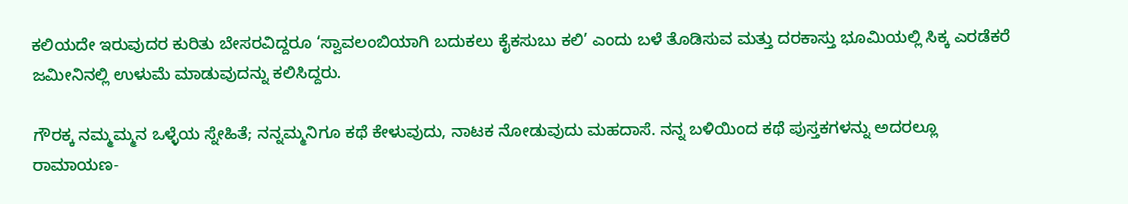ಕಲಿಯದೇ ಇರುವುದರ ಕುರಿತು ಬೇಸರವಿದ್ದರೂ ‘ಸ್ವಾವಲಂಬಿಯಾಗಿ ಬದುಕಲು ಕೈಕಸುಬು ಕಲಿ’ ಎಂದು ಬಳೆ ತೊಡಿಸುವ ಮತ್ತು ದರಕಾಸ್ತು ಭೂಮಿಯಲ್ಲಿ ಸಿಕ್ಕ ಎರಡೆಕರೆ ಜಮೀನಿನಲ್ಲಿ ಉಳುಮೆ ಮಾಡುವುದನ್ನು ಕಲಿಸಿದ್ದರು.

ಗೌರಕ್ಕ ನಮ್ಮಮ್ಮನ ಒಳ್ಳೆಯ ಸ್ನೇಹಿತೆ; ನನ್ನಮ್ಮನಿಗೂ ಕಥೆ ಕೇಳುವುದು, ನಾಟಕ ನೋಡುವುದು ಮಹದಾಸೆ. ನನ್ನ ಬಳಿಯಿಂದ ಕಥೆ ಪುಸ್ತಕಗಳನ್ನು ಅದರಲ್ಲೂ ರಾಮಾಯಣ-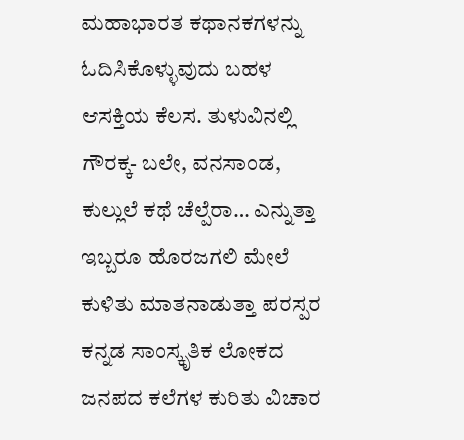ಮಹಾಭಾರತ ಕಥಾನಕಗಳನ್ನು ಓದಿಸಿಕೊಳ್ಳುವುದು ಬಹಳ ಆಸಕ್ತಿಯ ಕೆಲಸ. ತುಳುವಿನಲ್ಲಿ ಗೌರಕ್ಕ- ಬಲೇ, ವನಸಾಂಡ, ಕುಲ್ಲುಲೆ ಕಥೆ ಚೆಲ್ಪೆರಾ… ಎನ್ನುತ್ತಾ ಇಬ್ಬರೂ ಹೊರಜಗಲಿ ಮೇಲೆ ಕುಳಿತು ಮಾತನಾಡುತ್ತಾ ಪರಸ್ಪರ ಕನ್ನಡ ಸಾಂಸ್ಕೃತಿಕ ಲೋಕದ ಜನಪದ ಕಲೆಗಳ ಕುರಿತು ವಿಚಾರ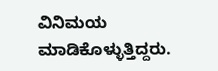ವಿನಿಮಯ ಮಾಡಿಕೊಳ್ಳುತ್ತಿದ್ದರು.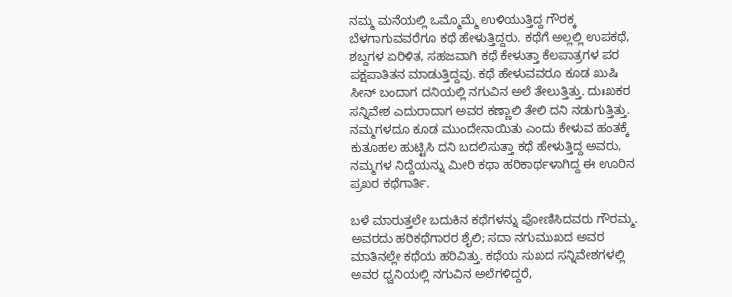ನಮ್ಮ ಮನೆಯಲ್ಲಿ ಒಮ್ಮೊಮ್ಮೆ ಉಳಿಯುತ್ತಿದ್ದ ಗೌರಕ್ಕ ಬೆಳಗಾಗುವವರೆಗೂ ಕಥೆ ಹೇಳುತ್ತಿದ್ದರು. ಕಥೆಗೆ ಅಲ್ಲಲ್ಲಿ ಉಪಕಥೆ, ಶಬ್ದಗಳ ಏರಿಳಿತ, ಸಹಜವಾಗಿ ಕಥೆ ಕೇಳುತ್ತಾ ಕೆಲಪಾತ್ರಗಳ ಪರ ಪಕ್ಷಪಾತಿತನ ಮಾಡುತ್ತಿದ್ದವು. ಕಥೆ ಹೇಳುವವರೂ ಕೂಡ ಖುಷಿ ಸೀನ್ ಬಂದಾಗ ದನಿಯಲ್ಲಿ ನಗುವಿನ ಅಲೆ ತೇಲುತ್ತಿತ್ತು. ದುಃಖಕರ ಸನ್ನಿವೇಶ ಎದುರಾದಾಗ ಅವರ ಕಣ್ಣಾಲಿ ತೇಲಿ ದನಿ ನಡುಗುತ್ತಿತ್ತು. ನಮ್ಮಗಳದೂ ಕೂಡ ಮುಂದೇನಾಯಿತು ಎಂದು ಕೇಳುವ ಹಂತಕ್ಕೆ ಕುತೂಹಲ ಹುಟ್ಟಿಸಿ ದನಿ ಬದಲಿಸುತ್ತಾ ಕಥೆ ಹೇಳುತ್ತಿದ್ದ ಅವರು, ನಮ್ಮಗಳ ನಿದ್ದೆಯನ್ನು ಮೀರಿ ಕಥಾ ಹರಿಕಾರ್ಥಳಾಗಿದ್ದ ಈ ಊರಿನ ಪ್ರಖರ ಕಥೆಗಾರ್ತಿ.

ಬಳೆ ಮಾರುತ್ತಲೇ ಬದುಕಿನ ಕಥೆಗಳನ್ನು ಪೋಣಿಸಿದವರು ಗೌರಮ್ಮ. ಅವರದು ಹರಿಕಥೆಗಾರರ ಶೈಲಿ; ಸದಾ ನಗುಮುಖದ ಅವರ ಮಾತಿನಲ್ಲೇ ಕಥೆಯ ಹರಿವಿತ್ತು. ಕಥೆಯ ಸುಖದ ಸನ್ನಿವೇಶಗಳಲ್ಲಿ ಅವರ ಧ್ವನಿಯಲ್ಲಿ ನಗುವಿನ ಅಲೆಗಳಿದ್ದರೆ,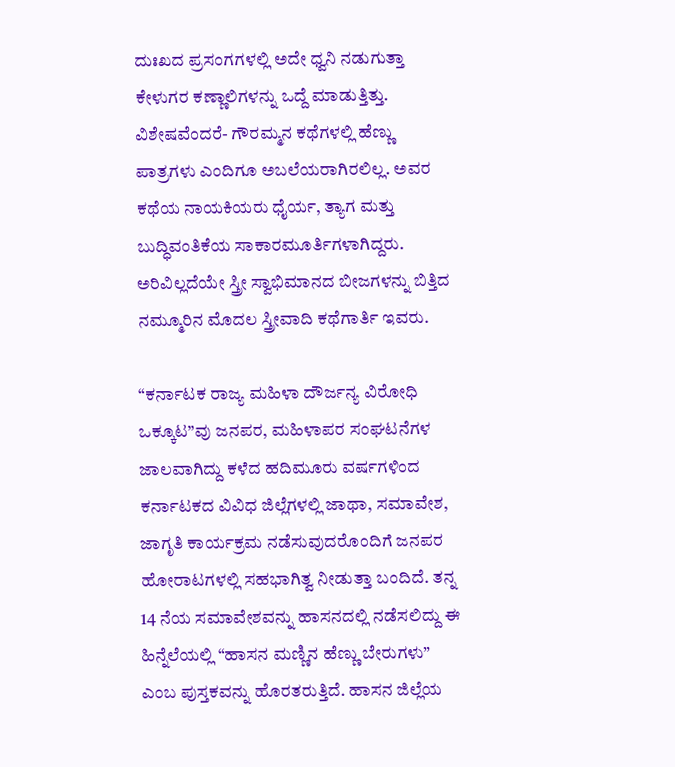ದುಃಖದ ಪ್ರಸಂಗಗಳಲ್ಲಿ ಅದೇ ಧ್ವನಿ ನಡುಗುತ್ತಾ ಕೇಳುಗರ ಕಣ್ಣಾಲಿಗಳನ್ನು ಒದ್ದೆ ಮಾಡುತ್ತಿತ್ತು. ವಿಶೇಷವೆಂದರೆ- ಗೌರಮ್ಮನ ಕಥೆಗಳಲ್ಲಿ ಹೆಣ್ಣು ಪಾತ್ರಗಳು ಎಂದಿಗೂ ಅಬಲೆಯರಾಗಿರಲಿಲ್ಲ. ಅವರ ಕಥೆಯ ನಾಯಕಿಯರು ಧೈರ್ಯ, ತ್ಯಾಗ ಮತ್ತು ಬುದ್ಧಿವಂತಿಕೆಯ ಸಾಕಾರಮೂರ್ತಿಗಳಾಗಿದ್ದರು. ಅರಿವಿಲ್ಲದೆಯೇ ಸ್ತ್ರೀ ಸ್ವಾಭಿಮಾನದ ಬೀಜಗಳನ್ನು ಬಿತ್ತಿದ ನಮ್ಮೂರಿನ ಮೊದಲ ಸ್ತ್ರೀವಾದಿ ಕಥೆಗಾರ್ತಿ ಇವರು.

“ಕರ್ನಾಟಕ ರಾಜ್ಯ ಮಹಿಳಾ ದೌರ್ಜನ್ಯ ವಿರೋಧಿ ಒಕ್ಕೂಟ”ವು ಜನಪರ, ಮಹಿಳಾಪರ ಸಂಘಟನೆಗಳ ಜಾಲವಾಗಿದ್ದು ಕಳೆದ ಹದಿಮೂರು ವರ್ಷಗಳಿಂದ ಕರ್ನಾಟಕದ ವಿವಿಧ ಜಿಲ್ಲೆಗಳಲ್ಲಿ ಜಾಥಾ, ಸಮಾವೇಶ, ಜಾಗೃತಿ ಕಾರ್ಯಕ್ರಮ ನಡೆಸುವುದರೊಂದಿಗೆ ಜನಪರ ಹೋರಾಟಗಳಲ್ಲಿ ಸಹಭಾಗಿತ್ವ ನೀಡುತ್ತಾ ಬಂದಿದೆ. ತನ್ನ 14 ನೆಯ ಸಮಾವೇಶವನ್ನು ಹಾಸನದಲ್ಲಿ ನಡೆಸಲಿದ್ದು ಈ ಹಿನ್ನೆಲೆಯಲ್ಲಿ “ಹಾಸನ ಮಣ್ಣಿನ ಹೆಣ್ಣು ಬೇರುಗಳು” ಎಂಬ ಪುಸ್ತಕವನ್ನು ಹೊರತರುತ್ತಿದೆ. ಹಾಸನ ಜಿಲ್ಲೆಯ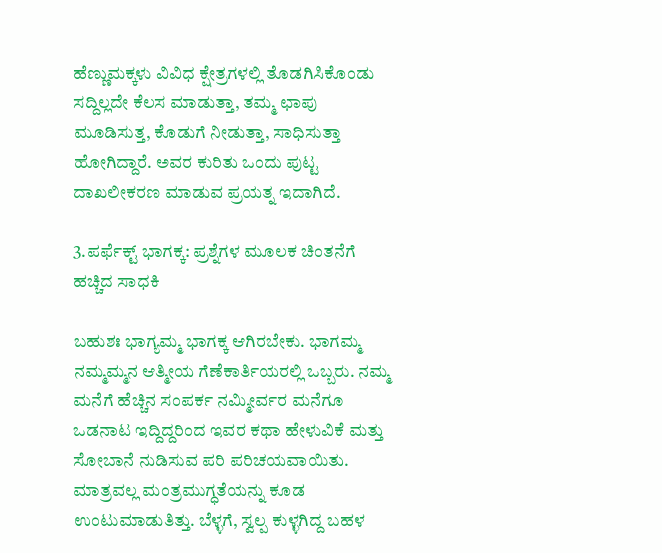ಹೆಣ್ಣುಮಕ್ಕಳು ವಿವಿಧ ಕ್ಷೇತ್ರಗಳಲ್ಲಿ ತೊಡಗಿಸಿಕೊಂಡು ಸದ್ದಿಲ್ಲದೇ ಕೆಲಸ ಮಾಡುತ್ತಾ, ತಮ್ಮ ಛಾಪು ಮೂಡಿಸುತ್ತ, ಕೊಡುಗೆ ನೀಡುತ್ತಾ, ಸಾಧಿಸುತ್ತಾ ಹೋಗಿದ್ದಾರೆ. ಅವರ ಕುರಿತು ಒಂದು ಪುಟ್ಟ ದಾಖಲೀಕರಣ ಮಾಡುವ ಪ್ರಯತ್ನ ಇದಾಗಿದೆ.

3.ಪರ್ಫೆಕ್ಟ್ ಭಾಗಕ್ಕ: ಪ್ರಶ್ನೆಗಳ ಮೂಲಕ ಚಿಂತನೆಗೆ ಹಚ್ಚಿದ ಸಾಧಕಿ

ಬಹುಶಃ ಭಾಗ್ಯಮ್ಮ ಭಾಗಕ್ಕ ಆಗಿರಬೇಕು. ಭಾಗಮ್ಮ ನಮ್ಮಮ್ಮನ ಆತ್ಮೀಯ ಗೆಣೆಕಾರ್ತಿಯರಲ್ಲಿ ಒಬ್ಬರು. ನಮ್ಮ ಮನೆಗೆ ಹೆಚ್ಚಿನ ಸಂಪರ್ಕ ನಮ್ಮೀರ್ವರ ಮನೆಗೂ ಒಡನಾಟ ಇದ್ದಿದ್ದರಿಂದ ಇವರ ಕಥಾ ಹೇಳುವಿಕೆ ಮತ್ತು ಸೋಬಾನೆ ನುಡಿಸುವ ಪರಿ ಪರಿಚಯವಾಯಿತು. ಮಾತ್ರವಲ್ಲ ಮಂತ್ರಮುಗ್ಧತೆಯನ್ನು ಕೂಡ ಉಂಟುಮಾಡುತಿತ್ತು. ಬೆಳ್ಳಗೆ, ಸ್ವಲ್ಪ ಕುಳ್ಳಗಿದ್ದ ಬಹಳ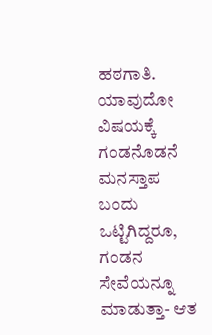ಹಠಗಾತಿ. ಯಾವುದೋ ವಿಷಯಕ್ಕೆ ಗಂಡನೊಡನೆ ಮನಸ್ತಾಪ ಬಂದು ಒಟ್ಟಿಗಿದ್ದರೂ, ಗಂಡನ ಸೇವೆಯನ್ನೂ ಮಾಡುತ್ತಾ- ಆತ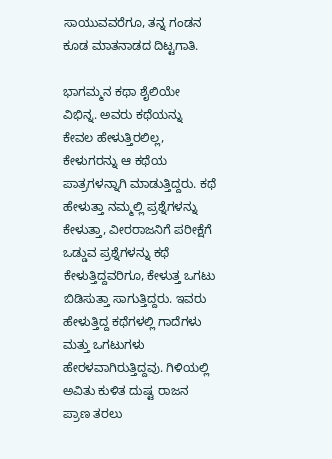ಸಾಯುವವರೆಗೂ, ತನ್ನ ಗಂಡನ ಕೂಡ ಮಾತನಾಡದ ದಿಟ್ಟಗಾತಿ.

ಭಾಗಮ್ಮನ ಕಥಾ ಶೈಲಿಯೇ ವಿಭಿನ್ನ. ಅವರು ಕಥೆಯನ್ನು ಕೇವಲ ಹೇಳುತ್ತಿರಲಿಲ್ಲ, ಕೇಳುಗರನ್ನು ಆ ಕಥೆಯ ಪಾತ್ರಗಳನ್ನಾಗಿ ಮಾಡುತ್ತಿದ್ದರು. ಕಥೆ ಹೇಳುತ್ತಾ ನಮ್ಮಲ್ಲಿ ಪ್ರಶ್ನೆಗಳನ್ನು ಕೇಳುತ್ತಾ, ವೀರರಾಜನಿಗೆ ಪರೀಕ್ಷೆಗೆ ಒಡ್ಡುವ ಪ್ರಶ್ನೆಗಳನ್ನು ಕಥೆ ಕೇಳುತ್ತಿದ್ದವರಿಗೂ, ಕೇಳುತ್ತ ಒಗಟು ಬಿಡಿಸುತ್ತಾ ಸಾಗುತ್ತಿದ್ದರು. ಇವರು ಹೇಳುತ್ತಿದ್ದ ಕಥೆಗಳಲ್ಲಿ ಗಾದೆಗಳು ಮತ್ತು ಒಗಟುಗಳು ಹೇರಳವಾಗಿರುತ್ತಿದ್ದವು. ಗಿಳಿಯಲ್ಲಿ ಅವಿತು ಕುಳಿತ ದುಷ್ಟ ರಾಜನ ಪ್ರಾಣ ತರಲು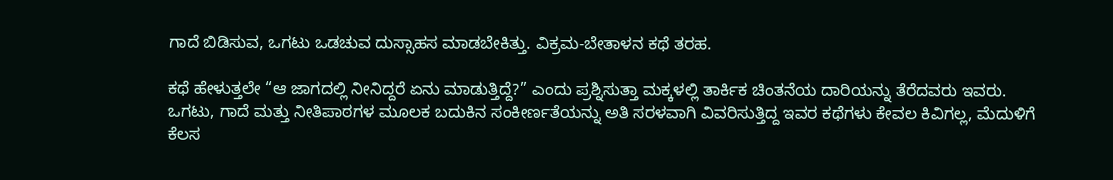ಗಾದೆ ಬಿಡಿಸುವ, ಒಗಟು ಒಡಚುವ ದುಸ್ಸಾಹಸ ಮಾಡಬೇಕಿತ್ತು. ವಿಕ್ರಮ-ಬೇತಾಳನ ಕಥೆ ತರಹ.

ಕಥೆ ಹೇಳುತ್ತಲೇ “ಆ ಜಾಗದಲ್ಲಿ ನೀನಿದ್ದರೆ ಏನು ಮಾಡುತ್ತಿದ್ದೆ?” ಎಂದು ಪ್ರಶ್ನಿಸುತ್ತಾ ಮಕ್ಕಳಲ್ಲಿ ತಾರ್ಕಿಕ ಚಿಂತನೆಯ ದಾರಿಯನ್ನು ತೆರೆದವರು ಇವರು. ಒಗಟು, ಗಾದೆ ಮತ್ತು ನೀತಿಪಾಠಗಳ ಮೂಲಕ ಬದುಕಿನ ಸಂಕೀರ್ಣತೆಯನ್ನು ಅತಿ ಸರಳವಾಗಿ ವಿವರಿಸುತ್ತಿದ್ದ ಇವರ ಕಥೆಗಳು ಕೇವಲ ಕಿವಿಗಲ್ಲ, ಮೆದುಳಿಗೆ ಕೆಲಸ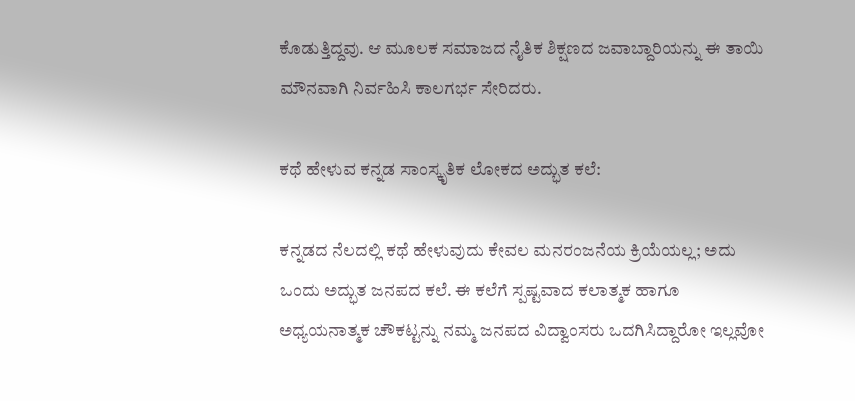ಕೊಡುತ್ತಿದ್ದವು. ಆ ಮೂಲಕ ಸಮಾಜದ ನೈತಿಕ ಶಿಕ್ಷಣದ ಜವಾಬ್ದಾರಿಯನ್ನು ಈ ತಾಯಿ ಮೌನವಾಗಿ ನಿರ್ವಹಿಸಿ ಕಾಲಗರ್ಭ ಸೇರಿದರು.

ಕಥೆ ಹೇಳುವ ಕನ್ನಡ ಸಾಂಸ್ಕೃತಿಕ ಲೋಕದ ಅದ್ಭುತ ಕಲೆ:

ಕನ್ನಡದ ನೆಲದಲ್ಲಿ ಕಥೆ ಹೇಳುವುದು ಕೇವಲ ಮನರಂಜನೆಯ ಕ್ರಿಯೆಯಲ್ಲ; ಅದು ಒಂದು ಅದ್ಭುತ ಜನಪದ ಕಲೆ. ಈ ಕಲೆಗೆ ಸ್ಪಷ್ಟವಾದ ಕಲಾತ್ಮಕ ಹಾಗೂ ಅಧ್ಯಯನಾತ್ಮಕ ಚೌಕಟ್ಟನ್ನು ನಮ್ಮ ಜನಪದ ವಿದ್ವಾಂಸರು ಒದಗಿಸಿದ್ದಾರೋ ಇಲ್ಲವೋ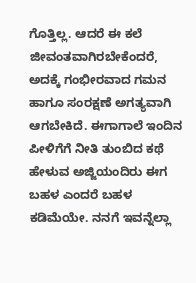ಗೊತ್ತಿಲ್ಲ. ಆದರೆ ಈ ಕಲೆ ಜೀವಂತವಾಗಿರಬೇಕೆಂದರೆ, ಅದಕ್ಕೆ ಗಂಭೀರವಾದ ಗಮನ ಹಾಗೂ ಸಂರಕ್ಷಣೆ ಅಗತ್ಯವಾಗಿ ಆಗಬೇಕಿದೆ. ಈಗಾಗಾಲೆ ಇಂದಿನ ಪೀಳಿಗೆಗೆ ನೀತಿ ತುಂಬಿದ ಕಥೆ ಹೇಳುವ ಅಜ್ಜಿಯಂದಿರು ಈಗ ಬಹಳ ಎಂದರೆ ಬಹಳ ಕಡಿಮೆಯೇ. ನನಗೆ ಇವನ್ನೆಲ್ಲಾ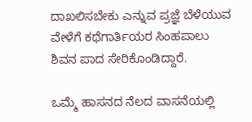ದಾಖಲಿಸಬೇಕು ಎನ್ನುವ ಪ್ರಜ್ಞೆ ಬೆಳೆಯುವ ವೇಳೆಗೆ ಕಥೆಗಾರ್ತಿಯರ ಸಿಂಹಪಾಲು ಶಿವನ ಪಾದ ಸೇರಿಕೊಂಡಿದ್ದಾರೆ.

ಒಮ್ಮೆ ಹಾಸನದ ನೆಲದ ವಾಸನೆಯಲ್ಲಿ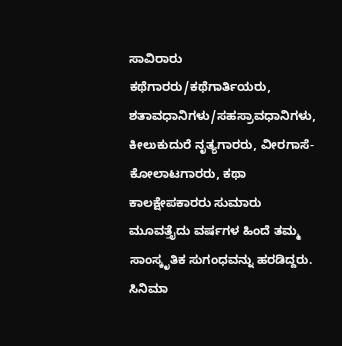ಸಾವಿರಾರು ಕಥೆಗಾರರು/ಕಥೆಗಾರ್ತಿಯರು, ಶತಾವಧಾನಿಗಳು/ಸಹಸ್ರಾವಧಾನಿಗಳು, ಕೀಲುಕುದುರೆ ನೃತ್ಯಗಾರರು, ವೀರಗಾಸೆ-ಕೋಲಾಟಗಾರರು, ಕಥಾ ಕಾಲಕ್ಷೇಪಕಾರರು ಸುಮಾರು ಮೂವತ್ತೈದು ವರ್ಷಗಳ ಹಿಂದೆ ತಮ್ಮ ಸಾಂಸ್ಕೃತಿಕ ಸುಗಂಧವನ್ನು ಹರಡಿದ್ದರು. ಸಿನಿಮಾ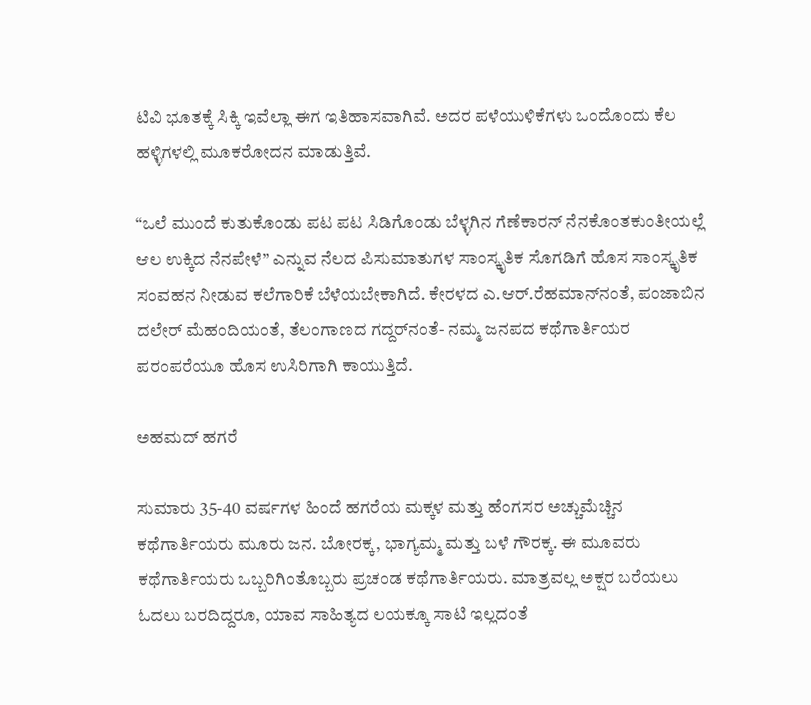ಟಿವಿ ಭೂತಕ್ಕೆ ಸಿಕ್ಕಿ ಇವೆಲ್ಲಾ ಈಗ ಇತಿಹಾಸವಾಗಿವೆ. ಅದರ ಪಳೆಯುಳಿಕೆಗಳು ಒಂದೊಂದು ಕೆಲ ಹಳ್ಳಿಗಳಲ್ಲಿ ಮೂಕರೋದನ ಮಾಡುತ್ತಿವೆ.

“ಒಲೆ ಮುಂದೆ ಕುತುಕೊಂಡು ಪಟ ಪಟ ಸಿಡಿಗೊಂಡು ಬೆಳ್ಳಗಿನ ಗೆಣೆಕಾರನ್ ನೆನಕೊಂತಕುಂತೀಯಲ್ಲೆ ಆಲ ಉಕ್ಕಿದ ನೆನಪೇಳೆ” ಎನ್ನುವ ನೆಲದ ಪಿಸುಮಾತುಗಳ ಸಾಂಸ್ಕೃತಿಕ ಸೊಗಡಿಗೆ ಹೊಸ ಸಾಂಸ್ಕೃತಿಕ ಸಂವಹನ ನೀಡುವ ಕಲೆಗಾರಿಕೆ ಬೆಳೆಯಬೇಕಾಗಿದೆ. ಕೇರಳದ ಎ.ಆರ್.ರೆಹಮಾನ್‍ನಂತೆ, ಪಂಜಾಬಿನ ದಲೇರ್ ಮೆಹಂದಿಯಂತೆ, ತೆಲಂಗಾಣದ ಗದ್ದರ್‌ನಂತೆ- ನಮ್ಮ ಜನಪದ ಕಥೆಗಾರ್ತಿಯರ ಪರಂಪರೆಯೂ ಹೊಸ ಉಸಿರಿಗಾಗಿ ಕಾಯುತ್ತಿದೆ.

ಅಹಮದ್ ಹಗರೆ

ಸುಮಾರು 35-40 ವರ್ಷಗಳ ಹಿಂದೆ ಹಗರೆಯ ಮಕ್ಕಳ ಮತ್ತು ಹೆಂಗಸರ ಅಚ್ಚುಮೆಚ್ಚಿನ ಕಥೆಗಾರ್ತಿಯರು ಮೂರು ಜನ. ಬೋರಕ್ಕ, ಭಾಗ್ಯಮ್ಮ ಮತ್ತು ಬಳೆ ಗೌರಕ್ಕ. ಈ ಮೂವರು ಕಥೆಗಾರ್ತಿಯರು ಒಬ್ಬರಿಗಿಂತೊಬ್ಬರು ಪ್ರಚಂಡ ಕಥೆಗಾರ್ತಿಯರು. ಮಾತ್ರವಲ್ಲ ಅಕ್ಷರ ಬರೆಯಲು ಓದಲು ಬರದಿದ್ದರೂ, ಯಾವ ಸಾಹಿತ್ಯದ ಲಯಕ್ಕೂ ಸಾಟಿ ಇಲ್ಲದಂತೆ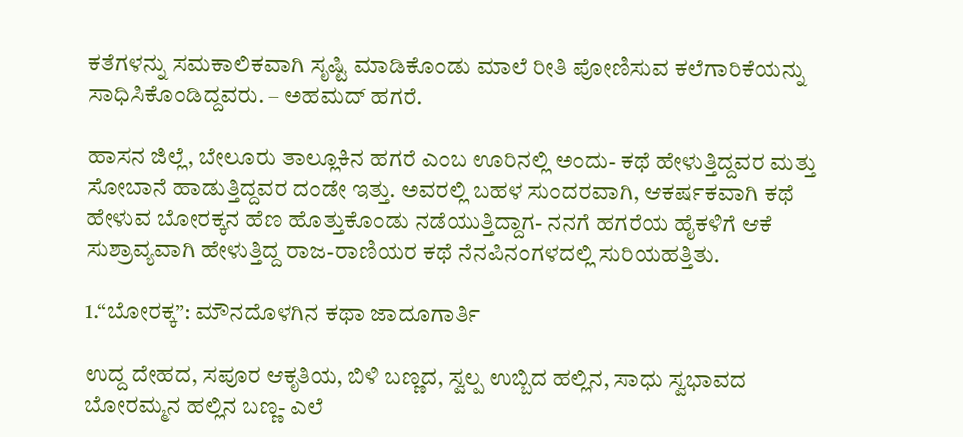ಕತೆಗಳನ್ನು ಸಮಕಾಲಿಕವಾಗಿ ಸೃಷ್ಟಿ ಮಾಡಿಕೊಂಡು ಮಾಲೆ ರೀತಿ ಪೋಣಿಸುವ ಕಲೆಗಾರಿಕೆಯನ್ನು ಸಾಧಿಸಿಕೊಂಡಿದ್ದವರು. – ಅಹಮದ್ ಹಗರೆ.

ಹಾಸನ ಜಿಲ್ಲೆ, ಬೇಲೂರು ತಾಲ್ಲೂಕಿನ ಹಗರೆ ಎಂಬ ಊರಿನಲ್ಲಿ ಅಂದು- ಕಥೆ ಹೇಳುತ್ತಿದ್ದವರ ಮತ್ತು ಸೋಬಾನೆ ಹಾಡುತ್ತಿದ್ದವರ ದಂಡೇ ಇತ್ತು. ಅವರಲ್ಲಿ ಬಹಳ ಸುಂದರವಾಗಿ, ಆಕರ್ಷಕವಾಗಿ ಕಥೆ ಹೇಳುವ ಬೋರಕ್ಕನ ಹೆಣ ಹೊತ್ತುಕೊಂಡು ನಡೆಯುತ್ತಿದ್ದಾಗ- ನನಗೆ ಹಗರೆಯ ಹೈಕಳಿಗೆ ಆಕೆ ಸುಶ್ರಾವ್ಯವಾಗಿ ಹೇಳುತ್ತಿದ್ದ ರಾಜ-ರಾಣಿಯರ ಕಥೆ ನೆನಪಿನಂಗಳದಲ್ಲಿ ಸುರಿಯಹತ್ತಿತು.

1.“ಬೋರಕ್ಕ”: ಮೌನದೊಳಗಿನ ಕಥಾ ಜಾದೂಗಾರ್ತಿ

ಉದ್ದ ದೇಹದ, ಸಪೂರ ಆಕೃತಿಯ, ಬಿಳಿ ಬಣ್ಣದ, ಸ್ವಲ್ಪ ಉಬ್ಬಿದ ಹಲ್ಲಿನ, ಸಾಧು ಸ್ವಭಾವದ ಬೋರಮ್ಮನ ಹಲ್ಲಿನ ಬಣ್ಣ- ಎಲೆ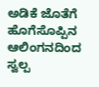ಅಡಿಕೆ ಜೊತೆಗೆ ಹೊಗೆಸೊಪ್ಪಿನ ಆಲಿಂಗನದಿಂದ ಸ್ವಲ್ಪ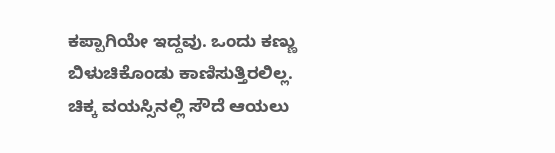ಕಪ್ಪಾಗಿಯೇ ಇದ್ದವು. ಒಂದು ಕಣ್ಣು ಬಿಳುಚಿಕೊಂಡು ಕಾಣಿಸುತ್ತಿರಲಿಲ್ಲ. ಚಿಕ್ಕ ವಯಸ್ಸಿನಲ್ಲಿ ಸೌದೆ ಆಯಲು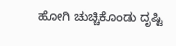ಹೋಗಿ ಚುಚ್ಚಿಕೊಂಡು ದೃಷ್ಟಿ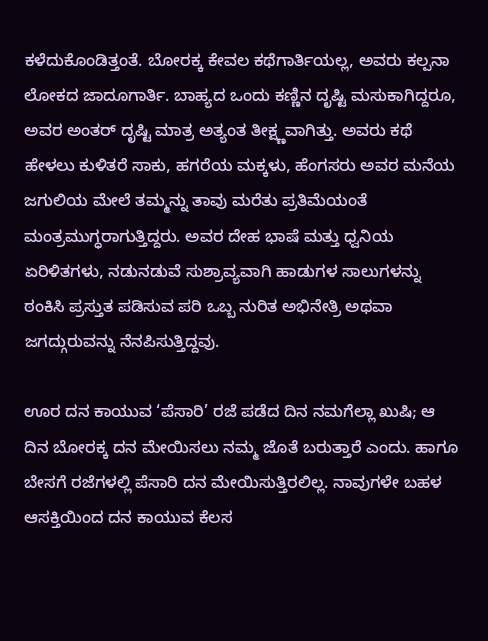ಕಳೆದುಕೊಂಡಿತ್ತಂತೆ. ಬೋರಕ್ಕ ಕೇವಲ ಕಥೆಗಾರ್ತಿಯಲ್ಲ, ಅವರು ಕಲ್ಪನಾ ಲೋಕದ ಜಾದೂಗಾರ್ತಿ. ಬಾಹ್ಯದ ಒಂದು ಕಣ್ಣಿನ ದೃಷ್ಟಿ ಮಸುಕಾಗಿದ್ದರೂ, ಅವರ ಅಂತರ್ ದೃಷ್ಟಿ ಮಾತ್ರ ಅತ್ಯಂತ ತೀಕ್ಷ್ಣವಾಗಿತ್ತು. ಅವರು ಕಥೆ ಹೇಳಲು ಕುಳಿತರೆ ಸಾಕು, ಹಗರೆಯ ಮಕ್ಕಳು, ಹೆಂಗಸರು ಅವರ ಮನೆಯ ಜಗುಲಿಯ ಮೇಲೆ ತಮ್ಮನ್ನು ತಾವು ಮರೆತು ಪ್ರತಿಮೆಯಂತೆ ಮಂತ್ರಮುಗ್ಧರಾಗುತ್ತಿದ್ದರು. ಅವರ ದೇಹ ಭಾಷೆ ಮತ್ತು ಧ್ವನಿಯ ಏರಿಳಿತಗಳು, ನಡುನಡುವೆ ಸುಶ್ರಾವ್ಯವಾಗಿ ಹಾಡುಗಳ ಸಾಲುಗಳನ್ನು ಠಂಕಿಸಿ ಪ್ರಸ್ತುತ ಪಡಿಸುವ ಪರಿ ಒಬ್ಬ ನುರಿತ ಅಭಿನೇತ್ರಿ ಅಥವಾ ಜಗದ್ಗುರುವನ್ನು ನೆನಪಿಸುತ್ತಿದ್ದವು.

ಊರ ದನ ಕಾಯುವ ‘ಪೆಸಾರಿ’ ರಜೆ ಪಡೆದ ದಿನ ನಮಗೆಲ್ಲಾ ಖುಷಿ; ಆ ದಿನ ಬೋರಕ್ಕ ದನ ಮೇಯಿಸಲು ನಮ್ಮ ಜೊತೆ ಬರುತ್ತಾರೆ ಎಂದು. ಹಾಗೂ ಬೇಸಗೆ ರಜೆಗಳಲ್ಲಿ ಪೆಸಾರಿ ದನ ಮೇಯಿಸುತ್ತಿರಲಿಲ್ಲ. ನಾವುಗಳೇ ಬಹಳ ಆಸಕ್ತಿಯಿಂದ ದನ ಕಾಯುವ ಕೆಲಸ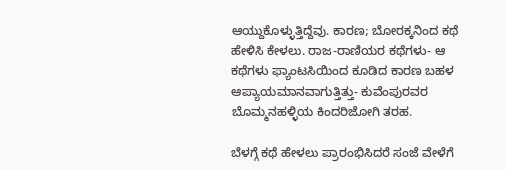ಆಯ್ದುಕೊಳ್ಳುತ್ತಿದ್ದೆವು. ಕಾರಣ; ಬೋರಕ್ಕನಿಂದ ಕಥೆ ಹೇಳಿಸಿ ಕೇಳಲು. ರಾಜ-ರಾಣಿಯರ ಕಥೆಗಳು- ಆ ಕಥೆಗಳು ಫ್ಯಾಂಟಸಿಯಿಂದ ಕೂಡಿದ ಕಾರಣ ಬಹಳ ಆಪ್ಯಾಯಮಾನವಾಗುತ್ತಿತ್ತು- ಕುವೆಂಪುರವರ ಬೊಮ್ಮನಹಳ್ಳಿಯ ಕಿಂದರಿಜೋಗಿ ತರಹ.

ಬೆಳಗ್ಗೆ ಕಥೆ ಹೇಳಲು ಪ್ರಾರಂಭಿಸಿದರೆ ಸಂಜೆ ವೇಳೆಗೆ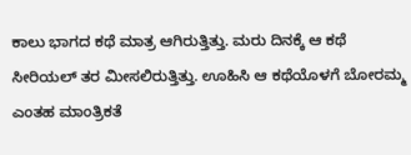ಕಾಲು ಭಾಗದ ಕಥೆ ಮಾತ್ರ ಆಗಿರುತ್ತಿತ್ತು. ಮರು ದಿನಕ್ಕೆ ಆ ಕಥೆ ಸೀರಿಯಲ್ ತರ ಮೀಸಲಿರುತ್ತಿತ್ತು. ಊಹಿಸಿ ಆ ಕಥೆಯೊಳಗೆ ಬೋರಮ್ಮ ಎಂತಹ ಮಾಂತ್ರಿಕತೆ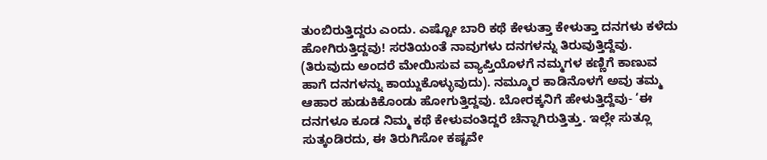ತುಂಬಿರುತ್ತಿದ್ದರು ಎಂದು. ಎಷ್ಟೋ ಬಾರಿ ಕಥೆ ಕೇಳುತ್ತಾ ಕೇಳುತ್ತಾ ದನಗಳು ಕಳೆದು ಹೋಗಿರುತ್ತಿದ್ದವು! ಸರತಿಯಂತೆ ನಾವುಗಳು ದನಗಳನ್ನು ತಿರುವುತ್ತಿದ್ದೆವು. (ತಿರುವುದು ಅಂದರೆ ಮೇಯಿಸುವ ವ್ಯಾಪ್ತಿಯೊಳಗೆ ನಮ್ಮಗಳ ಕಣ್ಣಿಗೆ ಕಾಣುವ ಹಾಗೆ ದನಗಳನ್ನು ಕಾಯ್ದುಕೊಳ್ಳುವುದು). ನಮ್ಮೂರ ಕಾಡಿನೊಳಗೆ ಅವು ತಮ್ಮ ಆಹಾರ ಹುಡುಕಿಕೊಂಡು ಹೋಗುತ್ತಿದ್ದವು. ಬೋರಕ್ಕನಿಗೆ ಹೇಳುತ್ತಿದ್ದೆವು- ‘ಈ ದನಗಳೂ ಕೂಡ ನಿಮ್ಮ ಕಥೆ ಕೇಳುವಂತಿದ್ದರೆ ಚೆನ್ನಾಗಿರುತ್ತಿತ್ತು. ಇಲ್ಲೇ ಸುತ್ಲೂ ಸುತ್ಕಂಡಿರದು, ಈ ತಿರುಗಿಸೋ ಕಷ್ಟವೇ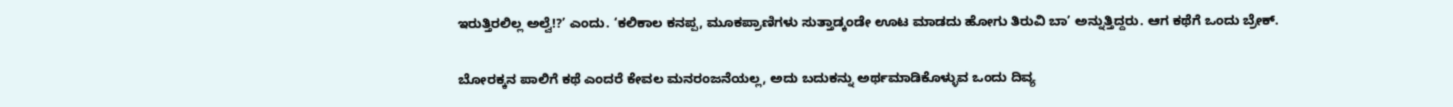ಇರುತ್ತಿರಲಿಲ್ಲ ಅಲ್ವೆ!?’ ಎಂದು. ‘ಕಲಿಕಾಲ ಕನಪ್ಪ, ಮೂಕಪ್ರಾಣಿಗಳು ಸುತ್ತಾಡ್ಕಂಡೇ ಊಟ ಮಾಡದು ಹೋಗು ತಿರುವಿ ಬಾ’ ಅನ್ನುತ್ತಿದ್ದರು. ಆಗ ಕಥೆಗೆ ಒಂದು ಬ್ರೇಕ್.

ಬೋರಕ್ಕನ ಪಾಲಿಗೆ ಕಥೆ ಎಂದರೆ ಕೇವಲ ಮನರಂಜನೆಯಲ್ಲ, ಅದು ಬದುಕನ್ನು ಅರ್ಥಮಾಡಿಕೊಳ್ಳುವ ಒಂದು ದಿವ್ಯ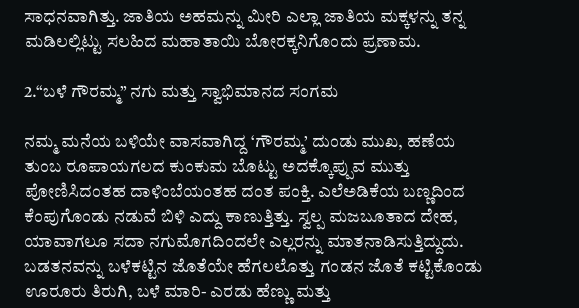ಸಾಧನವಾಗಿತ್ತು. ಜಾತಿಯ ಅಹಮನ್ನು ಮೀರಿ ಎಲ್ಲಾ ಜಾತಿಯ ಮಕ್ಕಳನ್ನು ತನ್ನ ಮಡಿಲಲ್ಲಿಟ್ಟು ಸಲಹಿದ ಮಹಾತಾಯಿ ಬೋರಕ್ಕನಿಗೊಂದು ಪ್ರಣಾಮ.

2.“ಬಳೆ ಗೌರಮ್ಮ” ನಗು ಮತ್ತು ಸ್ವಾಭಿಮಾನದ ಸಂಗಮ

ನಮ್ಮ ಮನೆಯ ಬಳಿಯೇ ವಾಸವಾಗಿದ್ದ ‘ಗೌರಮ್ಮ’ ದುಂಡು ಮುಖ, ಹಣೆಯ ತುಂಬ ರೂಪಾಯಗಲದ ಕುಂಕುಮ ಬೊಟ್ಟು ಅದಕ್ಕೊಪ್ಪುವ ಮುತ್ತು ಪೋಣಿಸಿದಂತಹ ದಾಳಿಂಬೆಯಂತಹ ದಂತ ಪಂಕ್ತಿ. ಎಲೆಅಡಿಕೆಯ ಬಣ್ಣದಿಂದ ಕೆಂಪುಗೊಂಡು ನಡುವೆ ಬಿಳಿ ಎದ್ದು ಕಾಣುತ್ತಿತ್ತು. ಸ್ವಲ್ಪ ಮಜಬೂತಾದ ದೇಹ, ಯಾವಾಗಲೂ ಸದಾ ನಗುಮೊಗದಿಂದಲೇ ಎಲ್ಲರನ್ನು ಮಾತನಾಡಿಸುತ್ತಿದ್ದುದು. ಬಡತನವನ್ನು ಬಳೆಕಟ್ಟಿನ ಜೊತೆಯೇ ಹೆಗಲಲೊತ್ತು ಗಂಡನ ಜೊತೆ ಕಟ್ಟಿಕೊಂಡು ಊರೂರು ತಿರುಗಿ, ಬಳೆ ಮಾರಿ- ಎರಡು ಹೆಣ್ಣು ಮತ್ತು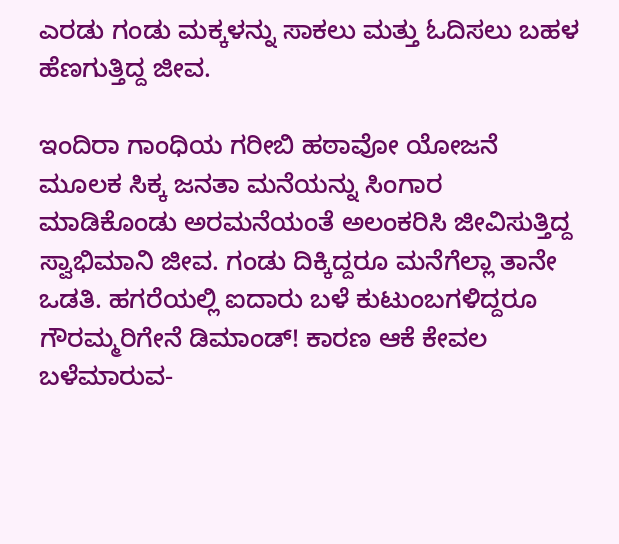ಎರಡು ಗಂಡು ಮಕ್ಕಳನ್ನು ಸಾಕಲು ಮತ್ತು ಓದಿಸಲು ಬಹಳ ಹೆಣಗುತ್ತಿದ್ದ ಜೀವ.

ಇಂದಿರಾ ಗಾಂಧಿಯ ಗರೀಬಿ ಹಠಾವೋ ಯೋಜನೆ ಮೂಲಕ ಸಿಕ್ಕ ಜನತಾ ಮನೆಯನ್ನು ಸಿಂಗಾರ ಮಾಡಿಕೊಂಡು ಅರಮನೆಯಂತೆ ಅಲಂಕರಿಸಿ ಜೀವಿಸುತ್ತಿದ್ದ ಸ್ವಾಭಿಮಾನಿ ಜೀವ. ಗಂಡು ದಿಕ್ಕಿದ್ದರೂ ಮನೆಗೆಲ್ಲಾ ತಾನೇ ಒಡತಿ. ಹಗರೆಯಲ್ಲಿ ಐದಾರು ಬಳೆ ಕುಟುಂಬಗಳಿದ್ದರೂ ಗೌರಮ್ಮರಿಗೇನೆ ಡಿಮಾಂಡ್! ಕಾರಣ ಆಕೆ ಕೇವಲ ಬಳೆಮಾರುವ-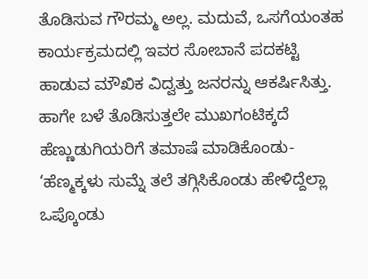ತೊಡಿಸುವ ಗೌರಮ್ಮ ಅಲ್ಲ. ಮದುವೆ, ಒಸಗೆಯಂತಹ ಕಾರ್ಯಕ್ರಮದಲ್ಲಿ ಇವರ ಸೋಬಾನೆ ಪದಕಟ್ಟಿ ಹಾಡುವ ಮೌಖಿಕ ವಿದ್ವತ್ತು ಜನರನ್ನು ಆಕರ್ಷಿಸಿತ್ತು. ಹಾಗೇ ಬಳೆ ತೊಡಿಸುತ್ತಲೇ ಮುಖಗಂಟಿಕ್ಕದೆ ಹೆಣ್ಣುಡುಗಿಯರಿಗೆ ತಮಾಷೆ ಮಾಡಿಕೊಂಡು- ‘ಹೆಣ್ಮಕ್ಕಳು ಸುಮ್ನೆ ತಲೆ ತಗ್ಗಿಸಿಕೊಂಡು ಹೇಳಿದ್ದೆಲ್ಲಾ ಒಪ್ಕೊಂಡು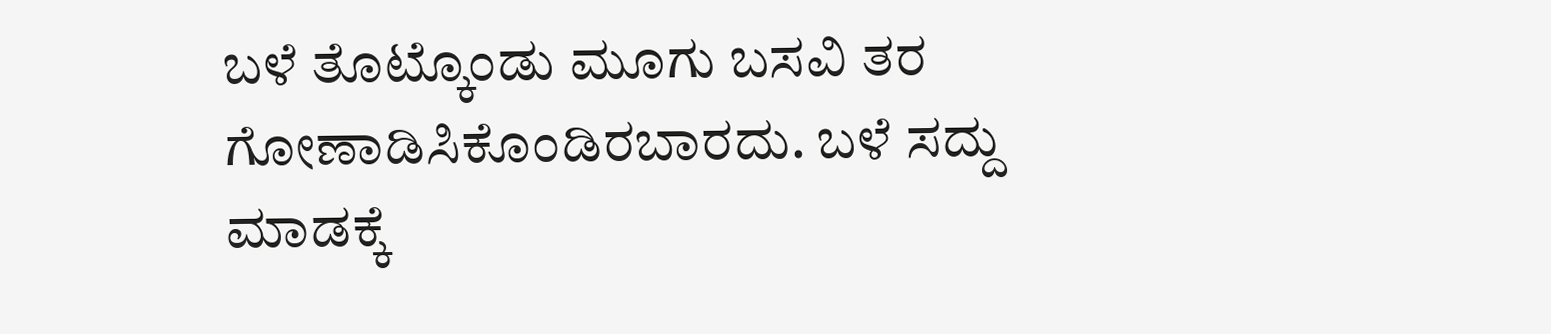ಬಳೆ ತೊಟ್ಕೊಂಡು ಮೂಗು ಬಸವಿ ತರ ಗೋಣಾಡಿಸಿಕೊಂಡಿರಬಾರದು. ಬಳೆ ಸದ್ದು ಮಾಡಕ್ಕೆ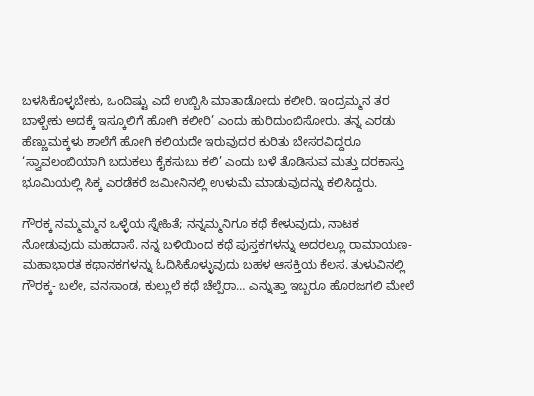ಬಳಸಿಕೊಳ್ಳಬೇಕು, ಒಂದಿಷ್ಟು ಎದೆ ಉಬ್ಬಿಸಿ ಮಾತಾಡೋದು ಕಲೀರಿ. ಇಂದ್ರಮ್ಮನ ತರ ಬಾಳ್ಬೇಕು ಅದಕ್ಕೆ ಇಸ್ಕೂಲಿಗೆ ಹೋಗಿ ಕಲೀರಿ’ ಎಂದು ಹುರಿದುಂಬಿಸೋರು. ತನ್ನ ಎರಡು ಹೆಣ್ಣುಮಕ್ಕಳು ಶಾಲೆಗೆ ಹೋಗಿ ಕಲಿಯದೇ ಇರುವುದರ ಕುರಿತು ಬೇಸರವಿದ್ದರೂ ‘ಸ್ವಾವಲಂಬಿಯಾಗಿ ಬದುಕಲು ಕೈಕಸುಬು ಕಲಿ’ ಎಂದು ಬಳೆ ತೊಡಿಸುವ ಮತ್ತು ದರಕಾಸ್ತು ಭೂಮಿಯಲ್ಲಿ ಸಿಕ್ಕ ಎರಡೆಕರೆ ಜಮೀನಿನಲ್ಲಿ ಉಳುಮೆ ಮಾಡುವುದನ್ನು ಕಲಿಸಿದ್ದರು.

ಗೌರಕ್ಕ ನಮ್ಮಮ್ಮನ ಒಳ್ಳೆಯ ಸ್ನೇಹಿತೆ; ನನ್ನಮ್ಮನಿಗೂ ಕಥೆ ಕೇಳುವುದು, ನಾಟಕ ನೋಡುವುದು ಮಹದಾಸೆ. ನನ್ನ ಬಳಿಯಿಂದ ಕಥೆ ಪುಸ್ತಕಗಳನ್ನು ಅದರಲ್ಲೂ ರಾಮಾಯಣ-ಮಹಾಭಾರತ ಕಥಾನಕಗಳನ್ನು ಓದಿಸಿಕೊಳ್ಳುವುದು ಬಹಳ ಆಸಕ್ತಿಯ ಕೆಲಸ. ತುಳುವಿನಲ್ಲಿ ಗೌರಕ್ಕ- ಬಲೇ, ವನಸಾಂಡ, ಕುಲ್ಲುಲೆ ಕಥೆ ಚೆಲ್ಪೆರಾ… ಎನ್ನುತ್ತಾ ಇಬ್ಬರೂ ಹೊರಜಗಲಿ ಮೇಲೆ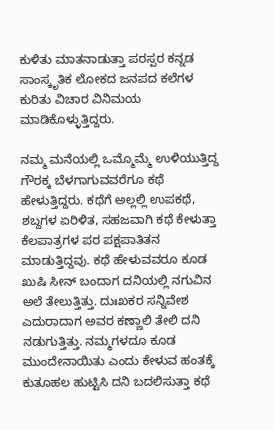ಕುಳಿತು ಮಾತನಾಡುತ್ತಾ ಪರಸ್ಪರ ಕನ್ನಡ ಸಾಂಸ್ಕೃತಿಕ ಲೋಕದ ಜನಪದ ಕಲೆಗಳ ಕುರಿತು ವಿಚಾರ ವಿನಿಮಯ ಮಾಡಿಕೊಳ್ಳುತ್ತಿದ್ದರು.

ನಮ್ಮ ಮನೆಯಲ್ಲಿ ಒಮ್ಮೊಮ್ಮೆ ಉಳಿಯುತ್ತಿದ್ದ ಗೌರಕ್ಕ ಬೆಳಗಾಗುವವರೆಗೂ ಕಥೆ ಹೇಳುತ್ತಿದ್ದರು. ಕಥೆಗೆ ಅಲ್ಲಲ್ಲಿ ಉಪಕಥೆ, ಶಬ್ದಗಳ ಏರಿಳಿತ, ಸಹಜವಾಗಿ ಕಥೆ ಕೇಳುತ್ತಾ ಕೆಲಪಾತ್ರಗಳ ಪರ ಪಕ್ಷಪಾತಿತನ ಮಾಡುತ್ತಿದ್ದವು. ಕಥೆ ಹೇಳುವವರೂ ಕೂಡ ಖುಷಿ ಸೀನ್ ಬಂದಾಗ ದನಿಯಲ್ಲಿ ನಗುವಿನ ಅಲೆ ತೇಲುತ್ತಿತ್ತು. ದುಃಖಕರ ಸನ್ನಿವೇಶ ಎದುರಾದಾಗ ಅವರ ಕಣ್ಣಾಲಿ ತೇಲಿ ದನಿ ನಡುಗುತ್ತಿತ್ತು. ನಮ್ಮಗಳದೂ ಕೂಡ ಮುಂದೇನಾಯಿತು ಎಂದು ಕೇಳುವ ಹಂತಕ್ಕೆ ಕುತೂಹಲ ಹುಟ್ಟಿಸಿ ದನಿ ಬದಲಿಸುತ್ತಾ ಕಥೆ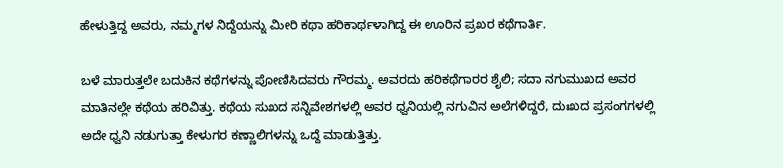ಹೇಳುತ್ತಿದ್ದ ಅವರು, ನಮ್ಮಗಳ ನಿದ್ದೆಯನ್ನು ಮೀರಿ ಕಥಾ ಹರಿಕಾರ್ಥಳಾಗಿದ್ದ ಈ ಊರಿನ ಪ್ರಖರ ಕಥೆಗಾರ್ತಿ.

ಬಳೆ ಮಾರುತ್ತಲೇ ಬದುಕಿನ ಕಥೆಗಳನ್ನು ಪೋಣಿಸಿದವರು ಗೌರಮ್ಮ. ಅವರದು ಹರಿಕಥೆಗಾರರ ಶೈಲಿ; ಸದಾ ನಗುಮುಖದ ಅವರ ಮಾತಿನಲ್ಲೇ ಕಥೆಯ ಹರಿವಿತ್ತು. ಕಥೆಯ ಸುಖದ ಸನ್ನಿವೇಶಗಳಲ್ಲಿ ಅವರ ಧ್ವನಿಯಲ್ಲಿ ನಗುವಿನ ಅಲೆಗಳಿದ್ದರೆ, ದುಃಖದ ಪ್ರಸಂಗಗಳಲ್ಲಿ ಅದೇ ಧ್ವನಿ ನಡುಗುತ್ತಾ ಕೇಳುಗರ ಕಣ್ಣಾಲಿಗಳನ್ನು ಒದ್ದೆ ಮಾಡುತ್ತಿತ್ತು.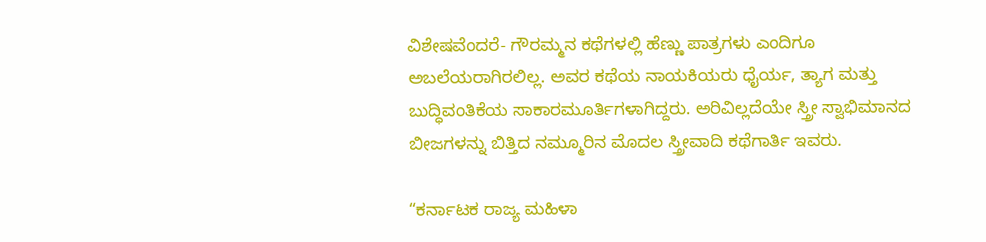ವಿಶೇಷವೆಂದರೆ- ಗೌರಮ್ಮನ ಕಥೆಗಳಲ್ಲಿ ಹೆಣ್ಣು ಪಾತ್ರಗಳು ಎಂದಿಗೂ ಅಬಲೆಯರಾಗಿರಲಿಲ್ಲ. ಅವರ ಕಥೆಯ ನಾಯಕಿಯರು ಧೈರ್ಯ, ತ್ಯಾಗ ಮತ್ತು ಬುದ್ಧಿವಂತಿಕೆಯ ಸಾಕಾರಮೂರ್ತಿಗಳಾಗಿದ್ದರು. ಅರಿವಿಲ್ಲದೆಯೇ ಸ್ತ್ರೀ ಸ್ವಾಭಿಮಾನದ ಬೀಜಗಳನ್ನು ಬಿತ್ತಿದ ನಮ್ಮೂರಿನ ಮೊದಲ ಸ್ತ್ರೀವಾದಿ ಕಥೆಗಾರ್ತಿ ಇವರು.

“ಕರ್ನಾಟಕ ರಾಜ್ಯ ಮಹಿಳಾ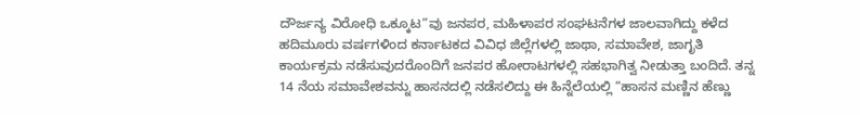ದೌರ್ಜನ್ಯ ವಿರೋಧಿ ಒಕ್ಕೂಟ”ವು ಜನಪರ, ಮಹಿಳಾಪರ ಸಂಘಟನೆಗಳ ಜಾಲವಾಗಿದ್ದು ಕಳೆದ ಹದಿಮೂರು ವರ್ಷಗಳಿಂದ ಕರ್ನಾಟಕದ ವಿವಿಧ ಜಿಲ್ಲೆಗಳಲ್ಲಿ ಜಾಥಾ, ಸಮಾವೇಶ, ಜಾಗೃತಿ ಕಾರ್ಯಕ್ರಮ ನಡೆಸುವುದರೊಂದಿಗೆ ಜನಪರ ಹೋರಾಟಗಳಲ್ಲಿ ಸಹಭಾಗಿತ್ವ ನೀಡುತ್ತಾ ಬಂದಿದೆ. ತನ್ನ 14 ನೆಯ ಸಮಾವೇಶವನ್ನು ಹಾಸನದಲ್ಲಿ ನಡೆಸಲಿದ್ದು ಈ ಹಿನ್ನೆಲೆಯಲ್ಲಿ “ಹಾಸನ ಮಣ್ಣಿನ ಹೆಣ್ಣು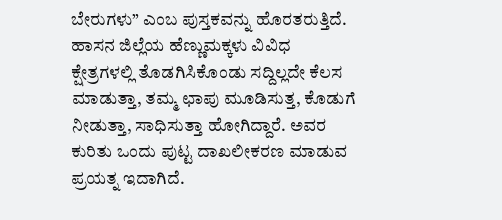ಬೇರುಗಳು” ಎಂಬ ಪುಸ್ತಕವನ್ನು ಹೊರತರುತ್ತಿದೆ. ಹಾಸನ ಜಿಲ್ಲೆಯ ಹೆಣ್ಣುಮಕ್ಕಳು ವಿವಿಧ ಕ್ಷೇತ್ರಗಳಲ್ಲಿ ತೊಡಗಿಸಿಕೊಂಡು ಸದ್ದಿಲ್ಲದೇ ಕೆಲಸ ಮಾಡುತ್ತಾ, ತಮ್ಮ ಛಾಪು ಮೂಡಿಸುತ್ತ, ಕೊಡುಗೆ ನೀಡುತ್ತಾ, ಸಾಧಿಸುತ್ತಾ ಹೋಗಿದ್ದಾರೆ. ಅವರ ಕುರಿತು ಒಂದು ಪುಟ್ಟ ದಾಖಲೀಕರಣ ಮಾಡುವ ಪ್ರಯತ್ನ ಇದಾಗಿದೆ.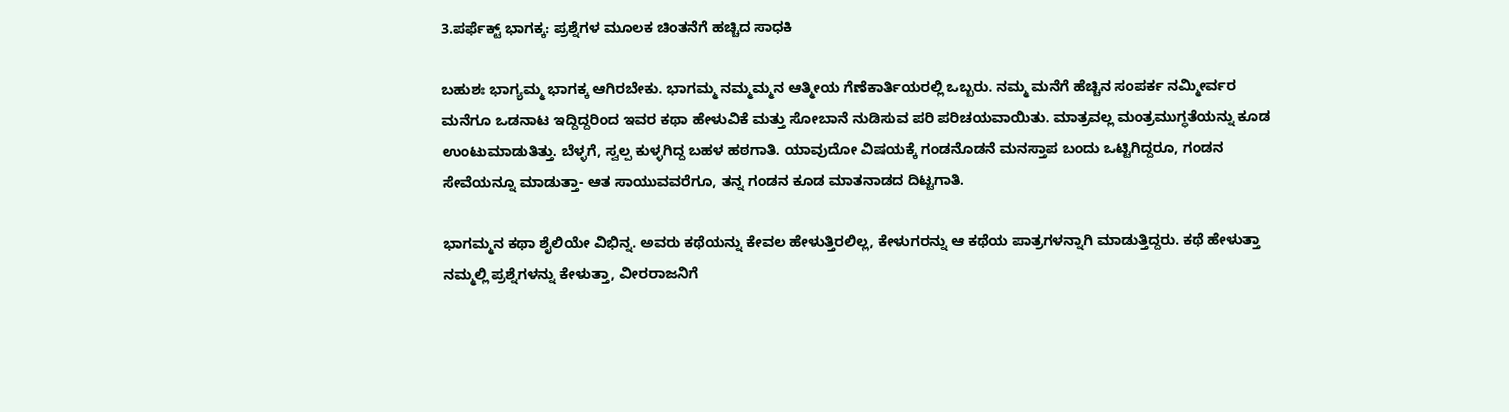3.ಪರ್ಫೆಕ್ಟ್ ಭಾಗಕ್ಕ: ಪ್ರಶ್ನೆಗಳ ಮೂಲಕ ಚಿಂತನೆಗೆ ಹಚ್ಚಿದ ಸಾಧಕಿ

ಬಹುಶಃ ಭಾಗ್ಯಮ್ಮ ಭಾಗಕ್ಕ ಆಗಿರಬೇಕು. ಭಾಗಮ್ಮ ನಮ್ಮಮ್ಮನ ಆತ್ಮೀಯ ಗೆಣೆಕಾರ್ತಿಯರಲ್ಲಿ ಒಬ್ಬರು. ನಮ್ಮ ಮನೆಗೆ ಹೆಚ್ಚಿನ ಸಂಪರ್ಕ ನಮ್ಮೀರ್ವರ ಮನೆಗೂ ಒಡನಾಟ ಇದ್ದಿದ್ದರಿಂದ ಇವರ ಕಥಾ ಹೇಳುವಿಕೆ ಮತ್ತು ಸೋಬಾನೆ ನುಡಿಸುವ ಪರಿ ಪರಿಚಯವಾಯಿತು. ಮಾತ್ರವಲ್ಲ ಮಂತ್ರಮುಗ್ಧತೆಯನ್ನು ಕೂಡ ಉಂಟುಮಾಡುತಿತ್ತು. ಬೆಳ್ಳಗೆ, ಸ್ವಲ್ಪ ಕುಳ್ಳಗಿದ್ದ ಬಹಳ ಹಠಗಾತಿ. ಯಾವುದೋ ವಿಷಯಕ್ಕೆ ಗಂಡನೊಡನೆ ಮನಸ್ತಾಪ ಬಂದು ಒಟ್ಟಿಗಿದ್ದರೂ, ಗಂಡನ ಸೇವೆಯನ್ನೂ ಮಾಡುತ್ತಾ- ಆತ ಸಾಯುವವರೆಗೂ, ತನ್ನ ಗಂಡನ ಕೂಡ ಮಾತನಾಡದ ದಿಟ್ಟಗಾತಿ.

ಭಾಗಮ್ಮನ ಕಥಾ ಶೈಲಿಯೇ ವಿಭಿನ್ನ. ಅವರು ಕಥೆಯನ್ನು ಕೇವಲ ಹೇಳುತ್ತಿರಲಿಲ್ಲ, ಕೇಳುಗರನ್ನು ಆ ಕಥೆಯ ಪಾತ್ರಗಳನ್ನಾಗಿ ಮಾಡುತ್ತಿದ್ದರು. ಕಥೆ ಹೇಳುತ್ತಾ ನಮ್ಮಲ್ಲಿ ಪ್ರಶ್ನೆಗಳನ್ನು ಕೇಳುತ್ತಾ, ವೀರರಾಜನಿಗೆ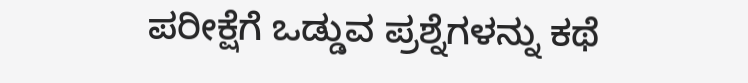ಪರೀಕ್ಷೆಗೆ ಒಡ್ಡುವ ಪ್ರಶ್ನೆಗಳನ್ನು ಕಥೆ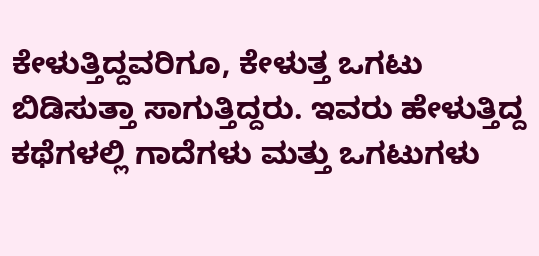ಕೇಳುತ್ತಿದ್ದವರಿಗೂ, ಕೇಳುತ್ತ ಒಗಟು ಬಿಡಿಸುತ್ತಾ ಸಾಗುತ್ತಿದ್ದರು. ಇವರು ಹೇಳುತ್ತಿದ್ದ ಕಥೆಗಳಲ್ಲಿ ಗಾದೆಗಳು ಮತ್ತು ಒಗಟುಗಳು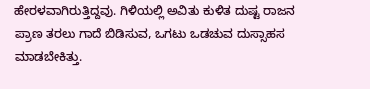ಹೇರಳವಾಗಿರುತ್ತಿದ್ದವು. ಗಿಳಿಯಲ್ಲಿ ಅವಿತು ಕುಳಿತ ದುಷ್ಟ ರಾಜನ ಪ್ರಾಣ ತರಲು ಗಾದೆ ಬಿಡಿಸುವ, ಒಗಟು ಒಡಚುವ ದುಸ್ಸಾಹಸ ಮಾಡಬೇಕಿತ್ತು.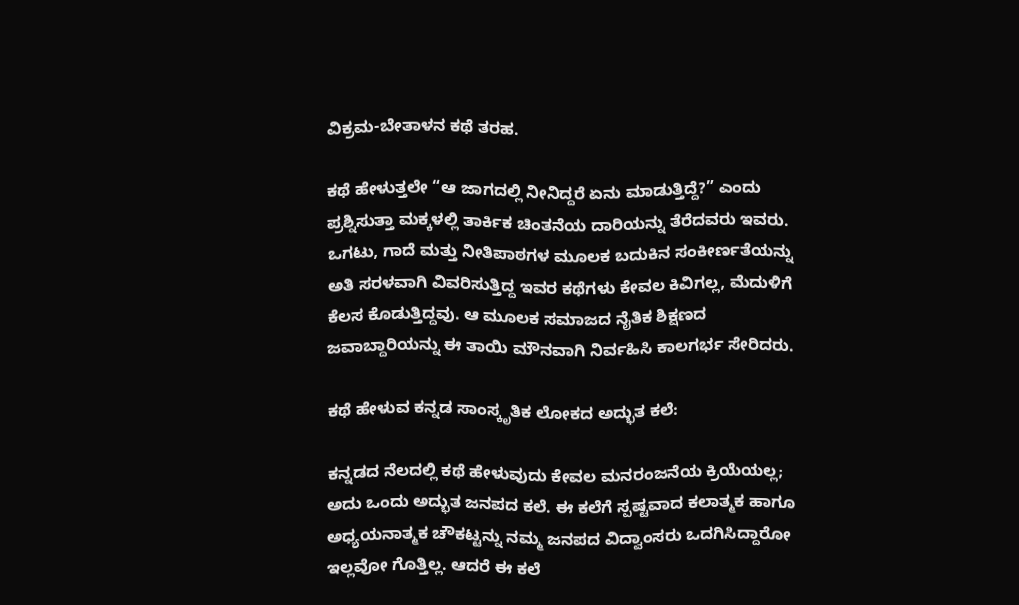ವಿಕ್ರಮ-ಬೇತಾಳನ ಕಥೆ ತರಹ.

ಕಥೆ ಹೇಳುತ್ತಲೇ “ಆ ಜಾಗದಲ್ಲಿ ನೀನಿದ್ದರೆ ಏನು ಮಾಡುತ್ತಿದ್ದೆ?” ಎಂದು ಪ್ರಶ್ನಿಸುತ್ತಾ ಮಕ್ಕಳಲ್ಲಿ ತಾರ್ಕಿಕ ಚಿಂತನೆಯ ದಾರಿಯನ್ನು ತೆರೆದವರು ಇವರು. ಒಗಟು, ಗಾದೆ ಮತ್ತು ನೀತಿಪಾಠಗಳ ಮೂಲಕ ಬದುಕಿನ ಸಂಕೀರ್ಣತೆಯನ್ನು ಅತಿ ಸರಳವಾಗಿ ವಿವರಿಸುತ್ತಿದ್ದ ಇವರ ಕಥೆಗಳು ಕೇವಲ ಕಿವಿಗಲ್ಲ, ಮೆದುಳಿಗೆ ಕೆಲಸ ಕೊಡುತ್ತಿದ್ದವು. ಆ ಮೂಲಕ ಸಮಾಜದ ನೈತಿಕ ಶಿಕ್ಷಣದ ಜವಾಬ್ದಾರಿಯನ್ನು ಈ ತಾಯಿ ಮೌನವಾಗಿ ನಿರ್ವಹಿಸಿ ಕಾಲಗರ್ಭ ಸೇರಿದರು.

ಕಥೆ ಹೇಳುವ ಕನ್ನಡ ಸಾಂಸ್ಕೃತಿಕ ಲೋಕದ ಅದ್ಭುತ ಕಲೆ:

ಕನ್ನಡದ ನೆಲದಲ್ಲಿ ಕಥೆ ಹೇಳುವುದು ಕೇವಲ ಮನರಂಜನೆಯ ಕ್ರಿಯೆಯಲ್ಲ; ಅದು ಒಂದು ಅದ್ಭುತ ಜನಪದ ಕಲೆ. ಈ ಕಲೆಗೆ ಸ್ಪಷ್ಟವಾದ ಕಲಾತ್ಮಕ ಹಾಗೂ ಅಧ್ಯಯನಾತ್ಮಕ ಚೌಕಟ್ಟನ್ನು ನಮ್ಮ ಜನಪದ ವಿದ್ವಾಂಸರು ಒದಗಿಸಿದ್ದಾರೋ ಇಲ್ಲವೋ ಗೊತ್ತಿಲ್ಲ. ಆದರೆ ಈ ಕಲೆ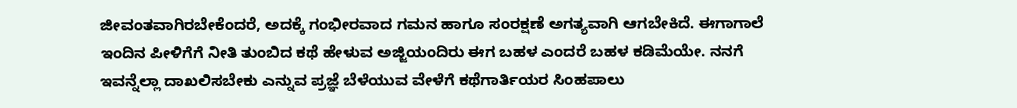ಜೀವಂತವಾಗಿರಬೇಕೆಂದರೆ, ಅದಕ್ಕೆ ಗಂಭೀರವಾದ ಗಮನ ಹಾಗೂ ಸಂರಕ್ಷಣೆ ಅಗತ್ಯವಾಗಿ ಆಗಬೇಕಿದೆ. ಈಗಾಗಾಲೆ ಇಂದಿನ ಪೀಳಿಗೆಗೆ ನೀತಿ ತುಂಬಿದ ಕಥೆ ಹೇಳುವ ಅಜ್ಜಿಯಂದಿರು ಈಗ ಬಹಳ ಎಂದರೆ ಬಹಳ ಕಡಿಮೆಯೇ. ನನಗೆ ಇವನ್ನೆಲ್ಲಾ ದಾಖಲಿಸಬೇಕು ಎನ್ನುವ ಪ್ರಜ್ಞೆ ಬೆಳೆಯುವ ವೇಳೆಗೆ ಕಥೆಗಾರ್ತಿಯರ ಸಿಂಹಪಾಲು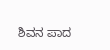ಶಿವನ ಪಾದ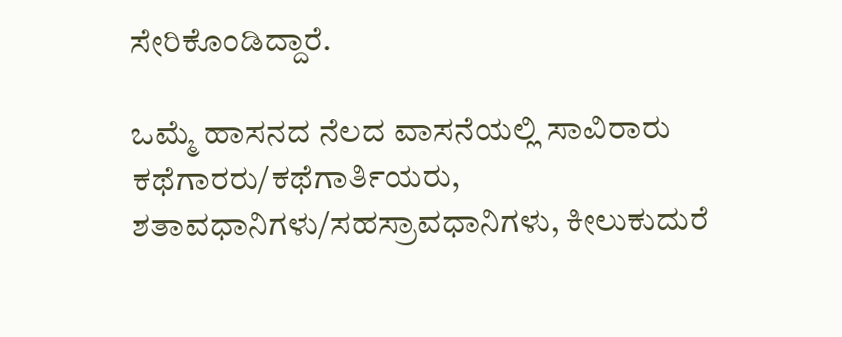ಸೇರಿಕೊಂಡಿದ್ದಾರೆ.

ಒಮ್ಮೆ ಹಾಸನದ ನೆಲದ ವಾಸನೆಯಲ್ಲಿ ಸಾವಿರಾರು ಕಥೆಗಾರರು/ಕಥೆಗಾರ್ತಿಯರು, ಶತಾವಧಾನಿಗಳು/ಸಹಸ್ರಾವಧಾನಿಗಳು, ಕೀಲುಕುದುರೆ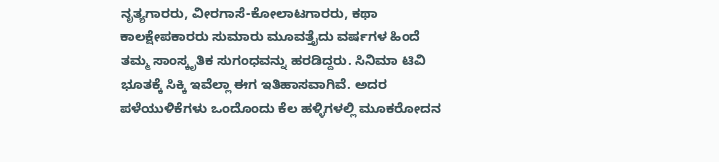ನೃತ್ಯಗಾರರು, ವೀರಗಾಸೆ-ಕೋಲಾಟಗಾರರು, ಕಥಾ ಕಾಲಕ್ಷೇಪಕಾರರು ಸುಮಾರು ಮೂವತ್ತೈದು ವರ್ಷಗಳ ಹಿಂದೆ ತಮ್ಮ ಸಾಂಸ್ಕೃತಿಕ ಸುಗಂಧವನ್ನು ಹರಡಿದ್ದರು. ಸಿನಿಮಾ ಟಿವಿ ಭೂತಕ್ಕೆ ಸಿಕ್ಕಿ ಇವೆಲ್ಲಾ ಈಗ ಇತಿಹಾಸವಾಗಿವೆ. ಅದರ ಪಳೆಯುಳಿಕೆಗಳು ಒಂದೊಂದು ಕೆಲ ಹಳ್ಳಿಗಳಲ್ಲಿ ಮೂಕರೋದನ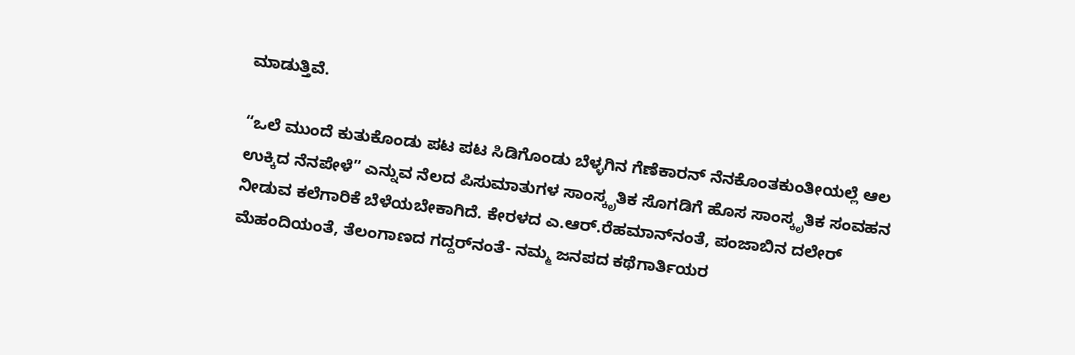ಮಾಡುತ್ತಿವೆ.

“ಒಲೆ ಮುಂದೆ ಕುತುಕೊಂಡು ಪಟ ಪಟ ಸಿಡಿಗೊಂಡು ಬೆಳ್ಳಗಿನ ಗೆಣೆಕಾರನ್ ನೆನಕೊಂತಕುಂತೀಯಲ್ಲೆ ಆಲ ಉಕ್ಕಿದ ನೆನಪೇಳೆ” ಎನ್ನುವ ನೆಲದ ಪಿಸುಮಾತುಗಳ ಸಾಂಸ್ಕೃತಿಕ ಸೊಗಡಿಗೆ ಹೊಸ ಸಾಂಸ್ಕೃತಿಕ ಸಂವಹನ ನೀಡುವ ಕಲೆಗಾರಿಕೆ ಬೆಳೆಯಬೇಕಾಗಿದೆ. ಕೇರಳದ ಎ.ಆರ್.ರೆಹಮಾನ್‍ನಂತೆ, ಪಂಜಾಬಿನ ದಲೇರ್ ಮೆಹಂದಿಯಂತೆ, ತೆಲಂಗಾಣದ ಗದ್ದರ್‌ನಂತೆ- ನಮ್ಮ ಜನಪದ ಕಥೆಗಾರ್ತಿಯರ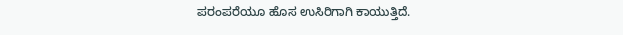ಪರಂಪರೆಯೂ ಹೊಸ ಉಸಿರಿಗಾಗಿ ಕಾಯುತ್ತಿದೆ.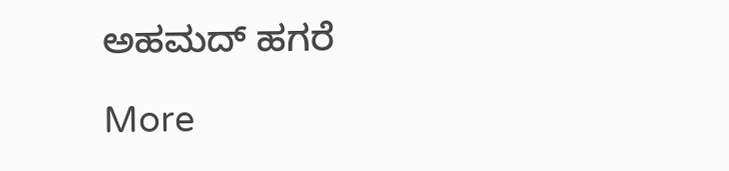ಅಹಮದ್ ಹಗರೆ

More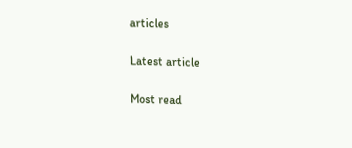articles

Latest article

Most read